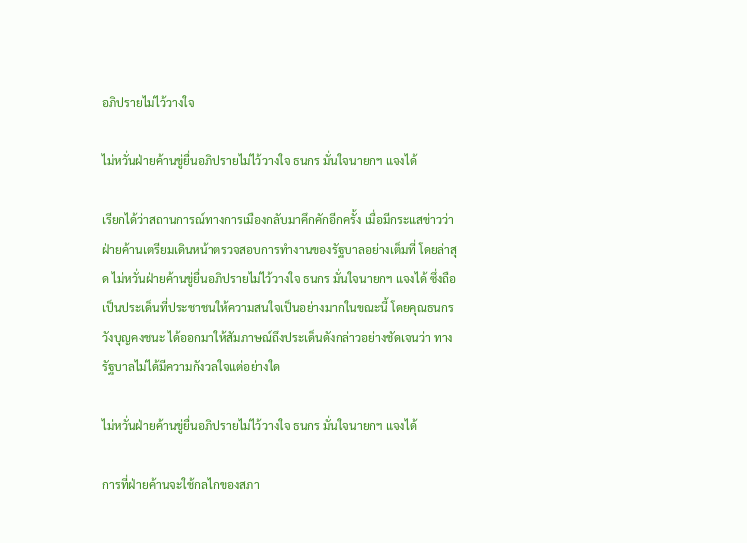อภิปรายไม่ไว้วางใจ

ไม่หวั่นฝ่ายค้านขู่ยื่นอภิปรายไม่ไว้วางใจ ธนกร มั่นใจนายกฯ แจงได้

เรียกได้ว่าสถานการณ์ทางการเมืองกลับมาคึกคักอีกครั้ง เมื่อมีกระแสข่าวว่าฝ่ายค้านเตรียมเดินหน้าตรวจสอบการทำงานของรัฐบาลอย่างเต็มที่ โดยล่าสุด ไม่หวั่นฝ่ายค้านขู่ยื่นอภิปรายไม่ไว้วางใจ ธนกร มั่นใจนายกฯ แจงได้ ซึ่งถือเป็นประเด็นที่ประชาชนให้ความสนใจเป็นอย่างมากในขณะนี้ โดยคุณธนกร วังบุญคงชนะ ได้ออกมาให้สัมภาษณ์ถึงประเด็นดังกล่าวอย่างชัดเจนว่า ทางรัฐบาลไม่ได้มีความกังวลใจแต่อย่างใด

ไม่หวั่นฝ่ายค้านขู่ยื่นอภิปรายไม่ไว้วางใจ ธนกร มั่นใจนายกฯ แจงได้

การที่ฝ่ายค้านจะใช้กลไกของสภา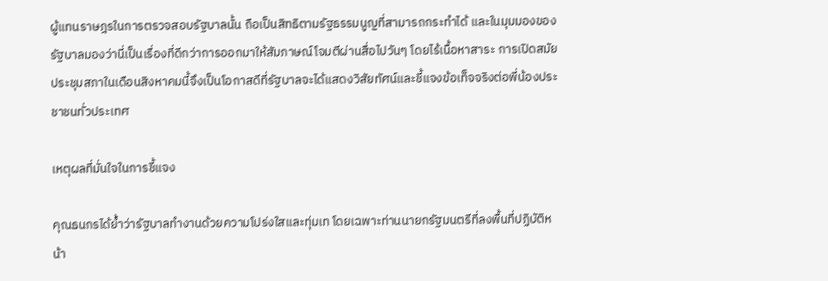ผู้แทนราษฎรในการตรวจสอบรัฐบาลนั้น ถือเป็นสิทธิตามรัฐธรรมนูญที่สามารถกระทำได้ และในมุมมองของรัฐบาลมองว่านี่เป็นเรื่องที่ดีกว่าการออกมาให้สัมภาษณ์โจมตีผ่านสื่อไปวันๆ โดยไร้เนื้อหาสาระ การเปิดสมัยประชุมสภาในเดือนสิงหาคมนี้จึงเป็นโอกาสดีที่รัฐบาลจะได้แสดงวิสัยทัศน์และชี้แจงข้อเท็จจริงต่อพี่น้องประชาชนทั่วประเทศ

เหตุผลที่มั่นใจในการชี้แจง

คุณธนกรได้ย้ำว่ารัฐบาลทำงานด้วยความโปร่งใสและทุ่มเท โดยเฉพาะท่านนายกรัฐมนตรีที่ลงพื้นที่ปฏิบัติหน้า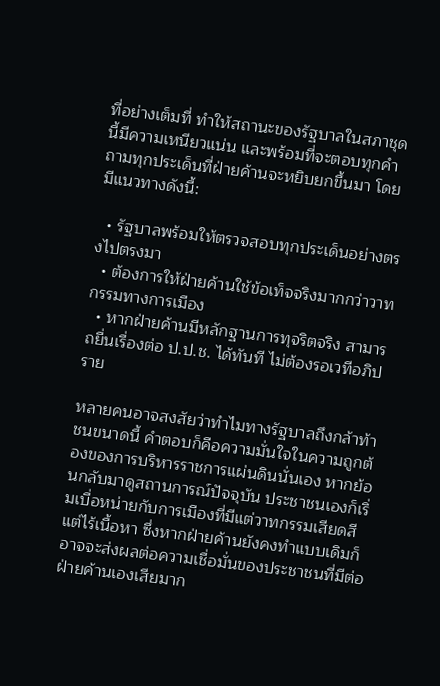ที่อย่างเต็มที่ ทำให้สถานะของรัฐบาลในสภาชุดนี้มีความเหนียวแน่น และพร้อมที่จะตอบทุกคำถามทุกประเด็นที่ฝ่ายค้านจะหยิบยกขึ้นมา โดยมีแนวทางดังนี้:

  • รัฐบาลพร้อมให้ตรวจสอบทุกประเด็นอย่างตรงไปตรงมา
  • ต้องการให้ฝ่ายค้านใช้ข้อเท็จจริงมากกว่าวาทกรรมทางการเมือง
  • หากฝ่ายค้านมีหลักฐานการทุจริตจริง สามารถยื่นเรื่องต่อ ป.ป.ช. ได้ทันที ไม่ต้องรอเวทีอภิปราย

หลายคนอาจสงสัยว่าทำไมทางรัฐบาลถึงกล้าท้าชนขนาดนี้ คำตอบก็คือความมั่นใจในความถูกต้องของการบริหารราชการแผ่นดินนั่นเอง หากย้อนกลับมาดูสถานการณ์ปัจจุบัน ประชาชนเองก็เริ่มเบื่อหน่ายกับการเมืองที่มีแต่วาทกรรมเสียดสีแต่ไร้เนื้อหา ซึ่งหากฝ่ายค้านยังคงทำแบบเดิมก็อาจจะส่งผลต่อความเชื่อมั่นของประชาชนที่มีต่อฝ่ายค้านเองเสียมาก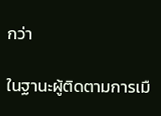กว่า

ในฐานะผู้ติดตามการเมื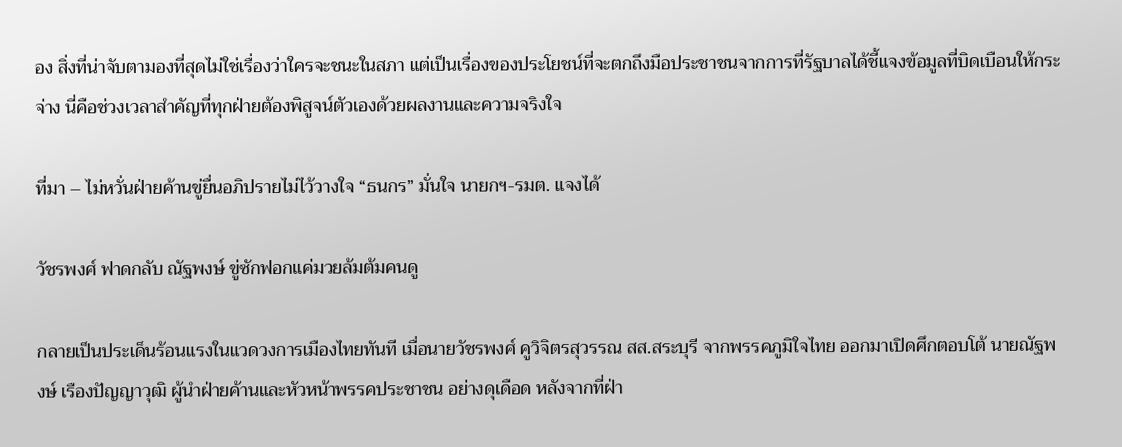อง สิ่งที่น่าจับตามองที่สุดไม่ใช่เรื่องว่าใครจะชนะในสภา แต่เป็นเรื่องของประโยชน์ที่จะตกถึงมือประชาชนจากการที่รัฐบาลได้ชี้แจงข้อมูลที่บิดเบือนให้กระจ่าง นี่คือช่วงเวลาสำคัญที่ทุกฝ่ายต้องพิสูจน์ตัวเองด้วยผลงานและความจริงใจ

ที่มา – ไม่หวั่นฝ่ายค้านขู่ยื่นอภิปรายไม่ไว้วางใจ “ธนกร” มั่นใจ นายกฯ-รมต. แจงได้

วัชรพงศ์ ฟาดกลับ ณัฐพงษ์ ขู่ซักฟอกแค่มวยล้มต้มคนดู

กลายเป็นประเด็นร้อนแรงในแวดวงการเมืองไทยทันที เมื่อนายวัชรพงศ์ คูวิจิตรสุวรรณ สส.สระบุรี จากพรรคภูมิใจไทย ออกมาเปิดศึกตอบโต้ นายณัฐพงษ์ เรืองปัญญาวุฒิ ผู้นำฝ่ายค้านและหัวหน้าพรรคประชาชน อย่างดุเดือด หลังจากที่ฝ่า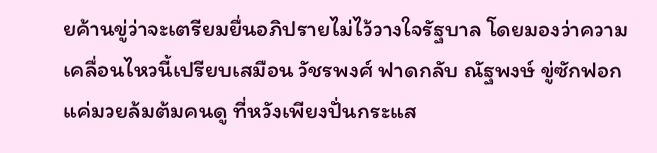ยค้านขู่ว่าจะเตรียมยื่นอภิปรายไม่ไว้วางใจรัฐบาล โดยมองว่าความเคลื่อนไหวนี้เปรียบเสมือน วัชรพงศ์ ฟาดกลับ ณัฐพงษ์ ขู่ซักฟอกแค่มวยล้มต้มคนดู ที่หวังเพียงปั่นกระแส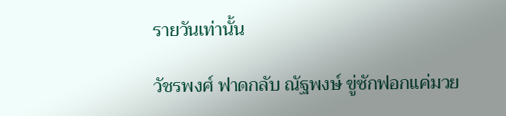รายวันเท่านั้น

วัชรพงศ์ ฟาดกลับ ณัฐพงษ์ ขู่ซักฟอกแค่มวย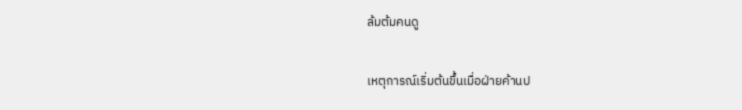ล้มต้มคนดู

เหตุการณ์เริ่มต้นขึ้นเมื่อฝ่ายค้านป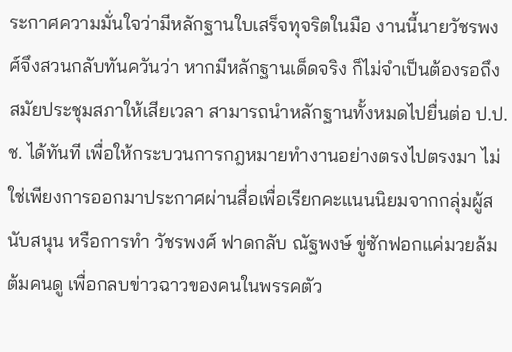ระกาศความมั่นใจว่ามีหลักฐานใบเสร็จทุจริตในมือ งานนี้นายวัชรพงศ์จึงสวนกลับทันควันว่า หากมีหลักฐานเด็ดจริง ก็ไม่จำเป็นต้องรอถึงสมัยประชุมสภาให้เสียเวลา สามารถนำหลักฐานทั้งหมดไปยื่นต่อ ป.ป.ช. ได้ทันที เพื่อให้กระบวนการกฎหมายทำงานอย่างตรงไปตรงมา ไม่ใช่เพียงการออกมาประกาศผ่านสื่อเพื่อเรียกคะแนนนิยมจากกลุ่มผู้สนับสนุน หรือการทำ วัชรพงศ์ ฟาดกลับ ณัฐพงษ์ ขู่ซักฟอกแค่มวยล้มต้มคนดู เพื่อกลบข่าวฉาวของคนในพรรคตัว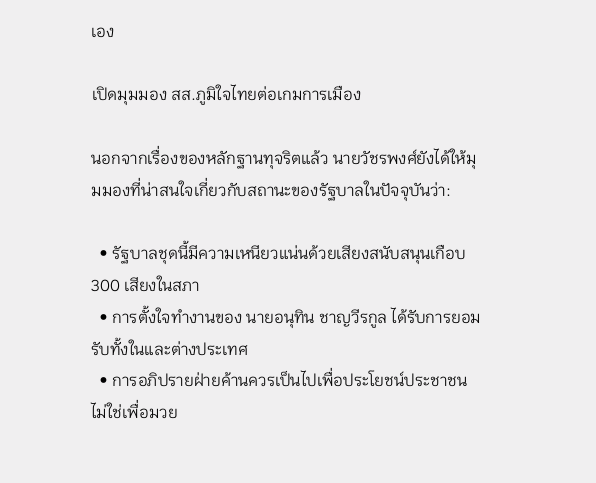เอง

เปิดมุมมอง สส.ภูมิใจไทยต่อเกมการเมือง

นอกจากเรื่องของหลักฐานทุจริตแล้ว นายวัชรพงศ์ยังได้ให้มุมมองที่น่าสนใจเกี่ยวกับสถานะของรัฐบาลในปัจจุบันว่า:

  • รัฐบาลชุดนี้มีความเหนียวแน่นด้วยเสียงสนับสนุนเกือบ 300 เสียงในสภา
  • การตั้งใจทำงานของ นายอนุทิน ชาญวีรกูล ได้รับการยอมรับทั้งในและต่างประเทศ
  • การอภิปรายฝ่ายค้านควรเป็นไปเพื่อประโยชน์ประชาชน ไม่ใช่เพื่อมวย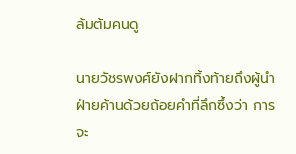ล้มต้มคนดู

นายวัชรพงศ์ยังฝากทิ้งท้ายถึงผู้นำฝ่ายค้านด้วยถ้อยคำที่ลึกซึ้งว่า การจะ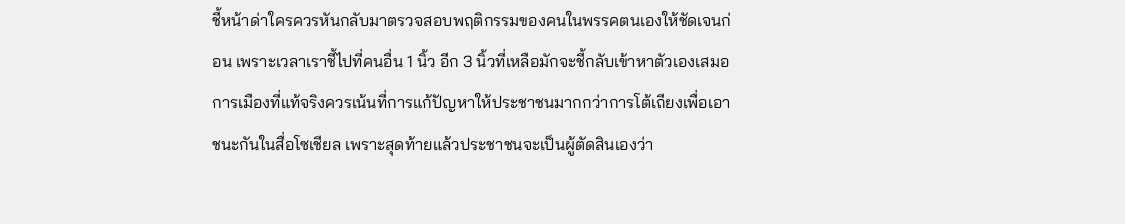ชี้หน้าด่าใครควรหันกลับมาตรวจสอบพฤติกรรมของคนในพรรคตนเองให้ชัดเจนก่อน เพราะเวลาเราชี้ไปที่คนอื่น 1 นิ้ว อีก 3 นิ้วที่เหลือมักจะชี้กลับเข้าหาตัวเองเสมอ การเมืองที่แท้จริงควรเน้นที่การแก้ปัญหาให้ประชาชนมากกว่าการโต้เถียงเพื่อเอาชนะกันในสื่อโซเชียล เพราะสุดท้ายแล้วประชาชนจะเป็นผู้ตัดสินเองว่า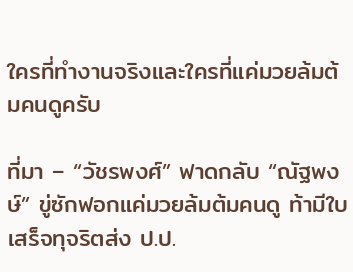ใครที่ทำงานจริงและใครที่แค่มวยล้มต้มคนดูครับ

ที่มา – “วัชรพงศ์” ฟาดกลับ “ณัฐพงษ์” ขู่ซักฟอกแค่มวยล้มต้มคนดู ท้ามีใบเสร็จทุจริตส่ง ป.ป.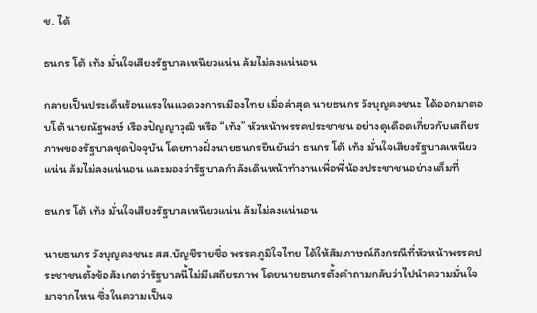ช. ได้

ธนกร โต้ เท้ง มั่นใจเสียงรัฐบาลเหนียวแน่น ล้มไม่ลงแน่นอน

กลายเป็นประเด็นร้อนแรงในแวดวงการเมืองไทย เมื่อล่าสุด นายธนกร วังบุญคงชนะ ได้ออกมาตอบโต้ นายณัฐพงษ์ เรืองปัญญาวุฒิ หรือ “เท้ง” หัวหน้าพรรคประชาชน อย่างดุเดือดเกี่ยวกับเสถียรภาพของรัฐบาลชุดปัจจุบัน โดยทางฝั่งนายธนกรยืนยันว่า ธนกร โต้ เท้ง มั่นใจเสียงรัฐบาลเหนียวแน่น ล้มไม่ลงแน่นอน และมองว่ารัฐบาลกำลังเดินหน้าทำงานเพื่อพี่น้องประชาชนอย่างเต็มที่

ธนกร โต้ เท้ง มั่นใจเสียงรัฐบาลเหนียวแน่น ล้มไม่ลงแน่นอน

นายธนกร วังบุญคงชนะ สส.บัญชีรายชื่อ พรรคภูมิใจไทย ได้ให้สัมภาษณ์ถึงกรณีที่หัวหน้าพรรคประชาชนตั้งข้อสังเกตว่ารัฐบาลนี้ไม่มีเสถียรภาพ โดยนายธนกรตั้งคำถามกลับว่าไปนำความมั่นใจมาจากไหน ซึ่งในความเป็นจ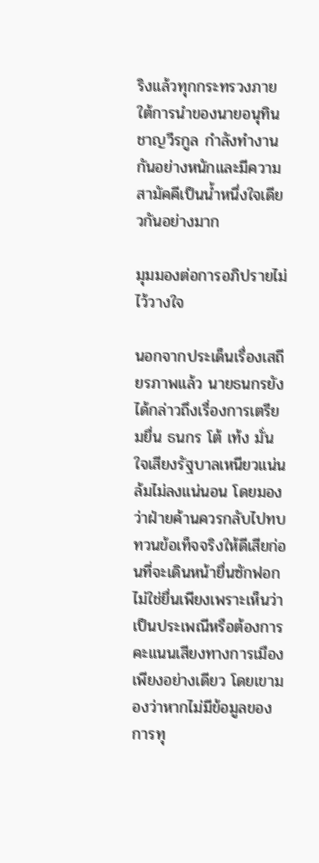ริงแล้วทุกกระทรวงภายใต้การนำของนายอนุทิน ชาญวีรกูล กำลังทำงานกันอย่างหนักและมีความสามัคคีเป็นน้ำหนึ่งใจเดียวกันอย่างมาก

มุมมองต่อการอภิปรายไม่ไว้วางใจ

นอกจากประเด็นเรื่องเสถียรภาพแล้ว นายธนกรยังได้กล่าวถึงเรื่องการเตรียมยื่น ธนกร โต้ เท้ง มั่นใจเสียงรัฐบาลเหนียวแน่น ล้มไม่ลงแน่นอน โดยมองว่าฝ่ายค้านควรกลับไปทบทวนข้อเท็จจริงให้ดีเสียก่อนที่จะเดินหน้ายื่นซักฟอก ไม่ใช่ยื่นเพียงเพราะเห็นว่าเป็นประเพณีหรือต้องการคะแนนเสียงทางการเมืองเพียงอย่างเดียว โดยเขามองว่าหากไม่มีข้อมูลของการทุ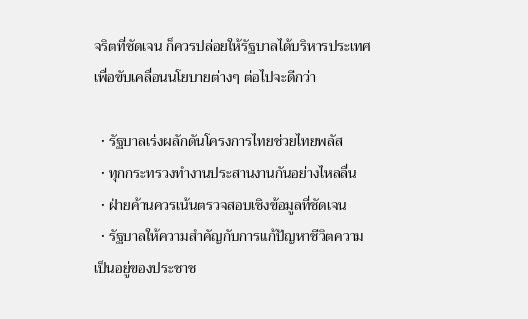จริตที่ชัดเจน ก็ควรปล่อยให้รัฐบาลได้บริหารประเทศเพื่อขับเคลื่อนนโยบายต่างๆ ต่อไปจะดีกว่า

  • รัฐบาลเร่งผลักดันโครงการไทยช่วยไทยพลัส
  • ทุกกระทรวงทำงานประสานงานกันอย่างไหลลื่น
  • ฝ่ายค้านควรเน้นตรวจสอบเชิงข้อมูลที่ชัดเจน
  • รัฐบาลให้ความสำคัญกับการแก้ปัญหาชีวิตความเป็นอยู่ของประชาช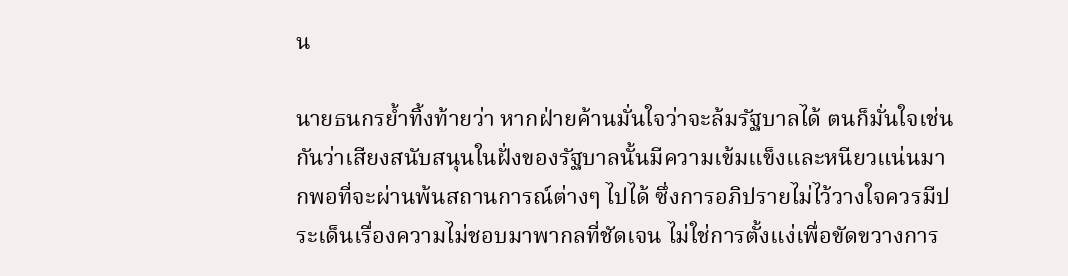น

นายธนกรย้ำทิ้งท้ายว่า หากฝ่ายค้านมั่นใจว่าจะล้มรัฐบาลได้ ตนก็มั่นใจเช่นกันว่าเสียงสนับสนุนในฝั่งของรัฐบาลนั้นมีความเข้มแข็งและหนียวแน่นมากพอที่จะผ่านพ้นสถานการณ์ต่างๆ ไปได้ ซึ่งการอภิปรายไม่ไว้วางใจควรมีประเด็นเรื่องความไม่ชอบมาพากลที่ชัดเจน ไม่ใช่การตั้งแง่เพื่อขัดขวางการ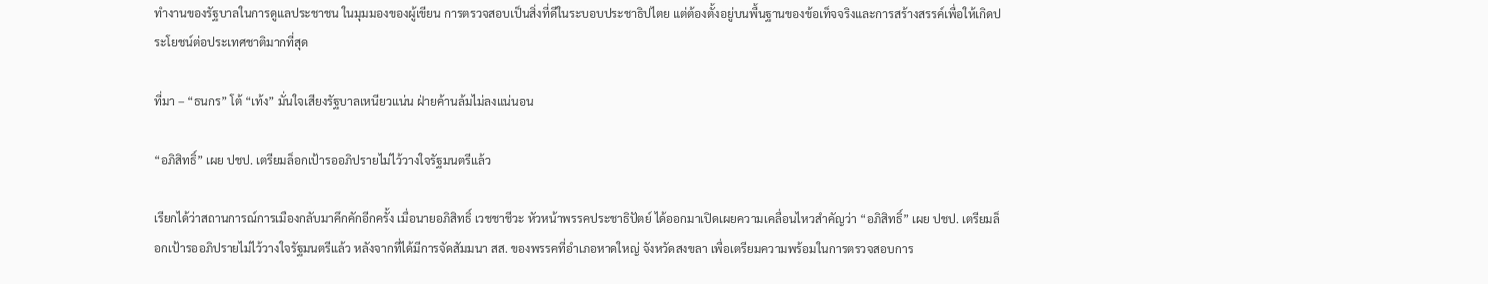ทำงานของรัฐบาลในการดูแลประชาชน ในมุมมองของผู้เขียน การตรวจสอบเป็นสิ่งที่ดีในระบอบประชาธิปไตย แต่ต้องตั้งอยู่บนพื้นฐานของข้อเท็จจริงและการสร้างสรรค์เพื่อให้เกิดประโยชน์ต่อประเทศชาติมากที่สุด

ที่มา – “ธนกร” โต้ “เท้ง” มั่นใจเสียงรัฐบาลเหนียวแน่น ฝ่ายค้านล้มไม่ลงแน่นอน

“อภิสิทธิ์” เผย ปชป. เตรียมล็อกเป้ารออภิปรายไม่ไว้วางใจรัฐมนตรีแล้ว

เรียกได้ว่าสถานการณ์การเมืองกลับมาคึกคักอีกครั้ง เมื่อนายอภิสิทธิ์ เวชชาชีวะ หัวหน้าพรรคประชาธิปัตย์ ได้ออกมาเปิดเผยความเคลื่อนไหวสำคัญว่า “อภิสิทธิ์” เผย ปชป. เตรียมล็อกเป้ารออภิปรายไม่ไว้วางใจรัฐมนตรีแล้ว หลังจากที่ได้มีการจัดสัมมนา สส. ของพรรคที่อำเภอหาดใหญ่ จังหวัดสงขลา เพื่อเตรียมความพร้อมในการตรวจสอบการ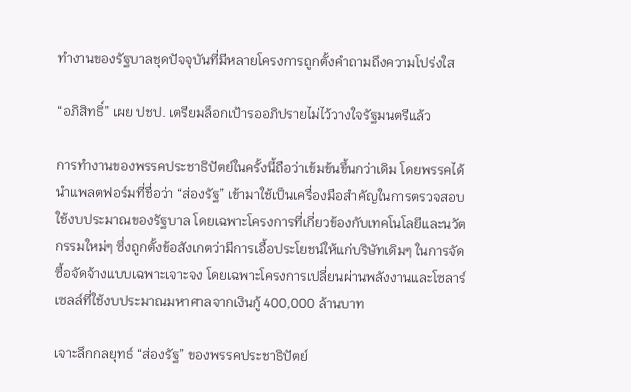ทำงานของรัฐบาลชุดปัจจุบันที่มีหลายโครงการถูกตั้งคำถามถึงความโปร่งใส

“อภิสิทธิ์” เผย ปชป. เตรียมล็อกเป้ารออภิปรายไม่ไว้วางใจรัฐมนตรีแล้ว

การทำงานของพรรคประชาธิปัตย์ในครั้งนี้ถือว่าเข้มข้นขึ้นกว่าเดิม โดยพรรคได้นำแพลตฟอร์มที่ชื่อว่า “ส่องรัฐ” เข้ามาใช้เป็นเครื่องมือสำคัญในการตรวจสอบใช้งบประมาณของรัฐบาล โดยเฉพาะโครงการที่เกี่ยวข้องกับเทคโนโลยีและนวัตกรรมใหม่ๆ ซึ่งถูกตั้งข้อสังเกตว่ามีการเอื้อประโยชน์ให้แก่บริษัทเดิมๆ ในการจัดซื้อจัดจ้างแบบเฉพาะเจาะจง โดยเฉพาะโครงการเปลี่ยนผ่านพลังงานและโซลาร์เซลล์ที่ใช้งบประมาณมหาศาลจากเงินกู้ 400,000 ล้านบาท

เจาะลึกกลยุทธ์ “ส่องรัฐ” ของพรรคประชาธิปัตย์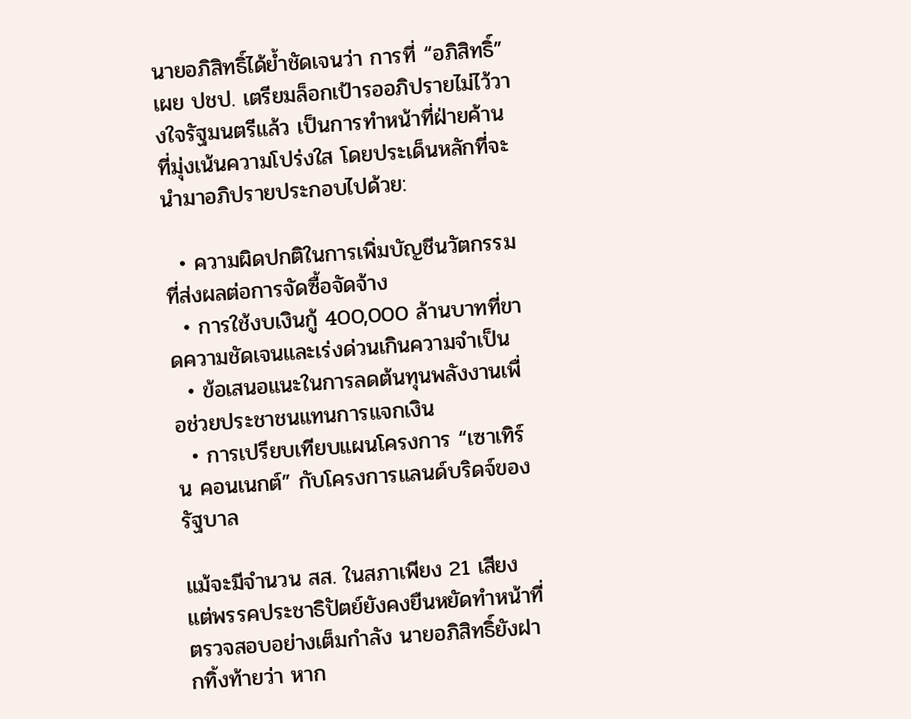นายอภิสิทธิ์ได้ย้ำชัดเจนว่า การที่ “อภิสิทธิ์” เผย ปชป. เตรียมล็อกเป้ารออภิปรายไม่ไว้วางใจรัฐมนตรีแล้ว เป็นการทำหน้าที่ฝ่ายค้านที่มุ่งเน้นความโปร่งใส โดยประเด็นหลักที่จะนำมาอภิปรายประกอบไปด้วย:

  • ความผิดปกติในการเพิ่มบัญชีนวัตกรรมที่ส่งผลต่อการจัดซื้อจัดจ้าง
  • การใช้งบเงินกู้ 400,000 ล้านบาทที่ขาดความชัดเจนและเร่งด่วนเกินความจำเป็น
  • ข้อเสนอแนะในการลดต้นทุนพลังงานเพื่อช่วยประชาชนแทนการแจกเงิน
  • การเปรียบเทียบแผนโครงการ “เซาเทิร์น คอนเนกต์” กับโครงการแลนด์บริดจ์ของรัฐบาล

แม้จะมีจำนวน สส. ในสภาเพียง 21 เสียง แต่พรรคประชาธิปัตย์ยังคงยืนหยัดทำหน้าที่ตรวจสอบอย่างเต็มกำลัง นายอภิสิทธิ์ยังฝากทิ้งท้ายว่า หาก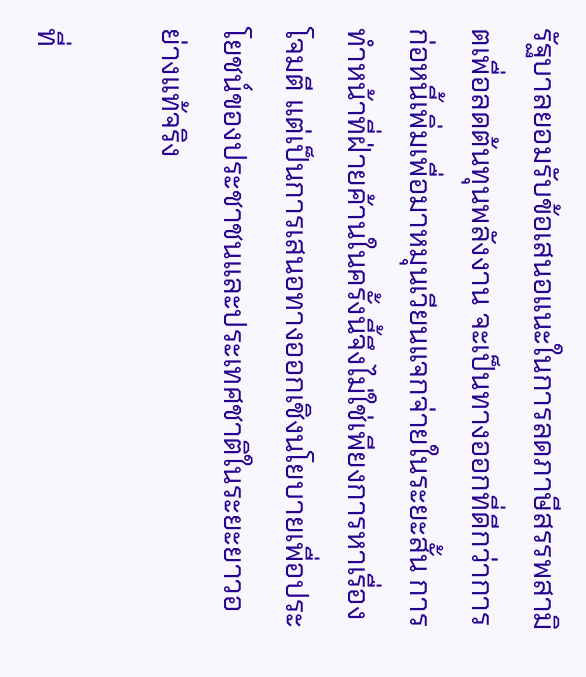รัฐบาลยอมรับข้อเสนอแนะในการลดภาษีสรรพสามิตเพื่อลดต้นทุนพลังงาน จะเป็นทางออกที่ดีกว่าการก่อหนี้เพิ่มเพื่อมาหมุนเวียนแจกจ่ายในระยะสั้น การทำหน้าที่ฝ่ายค้านในครั้งนี้จึงไม่ใช่เพียงการหาเรื่องโจมตี แต่เป็นการเสนอทางออกเชิงนโยบายเพื่อประโยชน์ของประชาชนและประเทศชาติในระยะยาวอย่างแท้จริง

ที่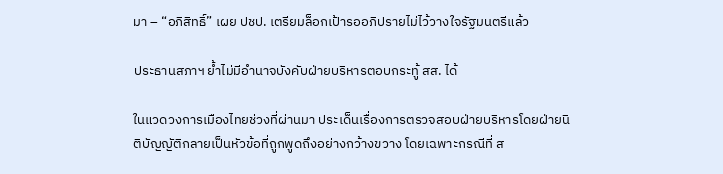มา – “อภิสิทธิ์” เผย ปชป. เตรียมล็อกเป้ารออภิปรายไม่ไว้วางใจรัฐมนตรีแล้ว

ประธานสภาฯ ย้ำไม่มีอำนาจบังคับฝ่ายบริหารตอบกระทู้ สส. ได้

ในแวดวงการเมืองไทยช่วงที่ผ่านมา ประเด็นเรื่องการตรวจสอบฝ่ายบริหารโดยฝ่ายนิติบัญญัติกลายเป็นหัวข้อที่ถูกพูดถึงอย่างกว้างขวาง โดยเฉพาะกรณีที่ ส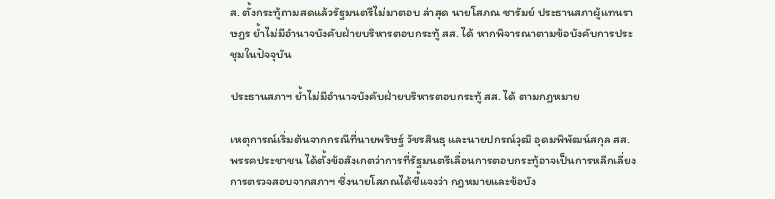ส. ตั้งกระทู้ถามสดแล้วรัฐมนตรีไม่มาตอบ ล่าสุด นายโสภณ ซารัมย์ ประธานสภาผู้แทนราษฎร ย้ำไม่มีอำนาจบังคับฝ่ายบริหารตอบกระทู้ สส. ได้ หากพิจารณาตามข้อบังคับการประชุมในปัจจุบัน

ประธานสภาฯ ย้ำไม่มีอำนาจบังคับฝ่ายบริหารตอบกระทู้ สส. ได้ ตามกฎหมาย

เหตุการณ์เริ่มต้นจากกรณีที่นายพริษฐ์ วัชรสินธุ และนายปกรณ์วุฒิ อุดมพิพัฒน์สกุล สส. พรรคประชาชน ได้ตั้งข้อสังเกตว่าการที่รัฐมนตรีเลื่อนการตอบกระทู้อาจเป็นการหลีกเลี่ยงการตรวจสอบจากสภาฯ ซึ่งนายโสภณได้ชี้แจงว่า กฎหมายและข้อบัง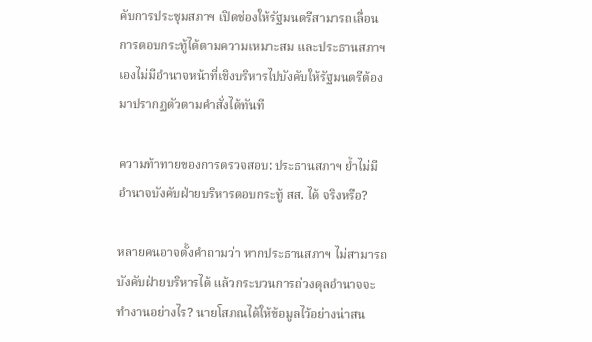คับการประชุมสภาฯ เปิดช่องให้รัฐมนตรีสามารถเลื่อนการตอบกระทู้ได้ตามความเหมาะสม และประธานสภาฯ เองไม่มีอำนาจหน้าที่เชิงบริหารไปบังคับให้รัฐมนตรีต้องมาปรากฏตัวตามคำสั่งได้ทันที

ความท้าทายของการตรวจสอบ: ประธานสภาฯ ย้ำไม่มีอำนาจบังคับฝ่ายบริหารตอบกระทู้ สส. ได้ จริงหรือ?

หลายคนอาจตั้งคำถามว่า หากประธานสภาฯ ไม่สามารถบังคับฝ่ายบริหารได้ แล้วกระบวนการถ่วงดุลอำนาจจะทำงานอย่างไร? นายโสภณได้ให้ข้อมูลไว้อย่างน่าสน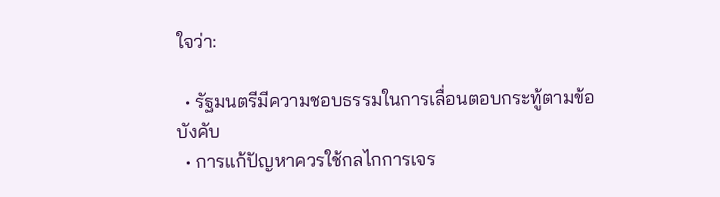ใจว่า:

  • รัฐมนตรีมีความชอบธรรมในการเลื่อนตอบกระทู้ตามข้อบังคับ
  • การแก้ปัญหาควรใช้กลไกการเจร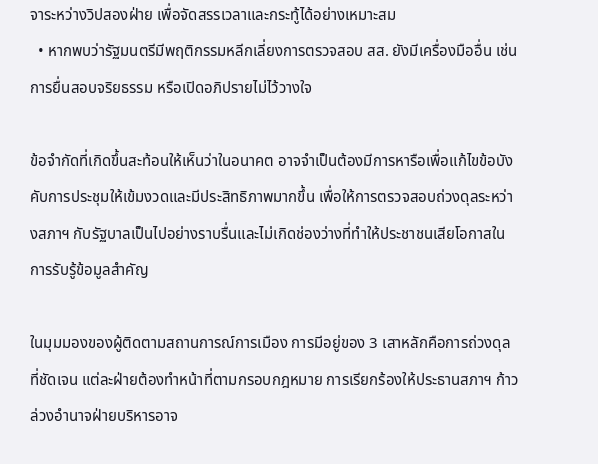จาระหว่างวิปสองฝ่าย เพื่อจัดสรรเวลาและกระทู้ได้อย่างเหมาะสม
  • หากพบว่ารัฐมนตรีมีพฤติกรรมหลีกเลี่ยงการตรวจสอบ สส. ยังมีเครื่องมืออื่น เช่น การยื่นสอบจริยธรรม หรือเปิดอภิปรายไม่ไว้วางใจ

ข้อจำกัดที่เกิดขึ้นสะท้อนให้เห็นว่าในอนาคต อาจจำเป็นต้องมีการหารือเพื่อแก้ไขข้อบังคับการประชุมให้เข้มงวดและมีประสิทธิภาพมากขึ้น เพื่อให้การตรวจสอบถ่วงดุลระหว่างสภาฯ กับรัฐบาลเป็นไปอย่างราบรื่นและไม่เกิดช่องว่างที่ทำให้ประชาชนเสียโอกาสในการรับรู้ข้อมูลสำคัญ

ในมุมมองของผู้ติดตามสถานการณ์การเมือง การมีอยู่ของ 3 เสาหลักคือการถ่วงดุลที่ชัดเจน แต่ละฝ่ายต้องทำหน้าที่ตามกรอบกฎหมาย การเรียกร้องให้ประธานสภาฯ ก้าวล่วงอำนาจฝ่ายบริหารอาจ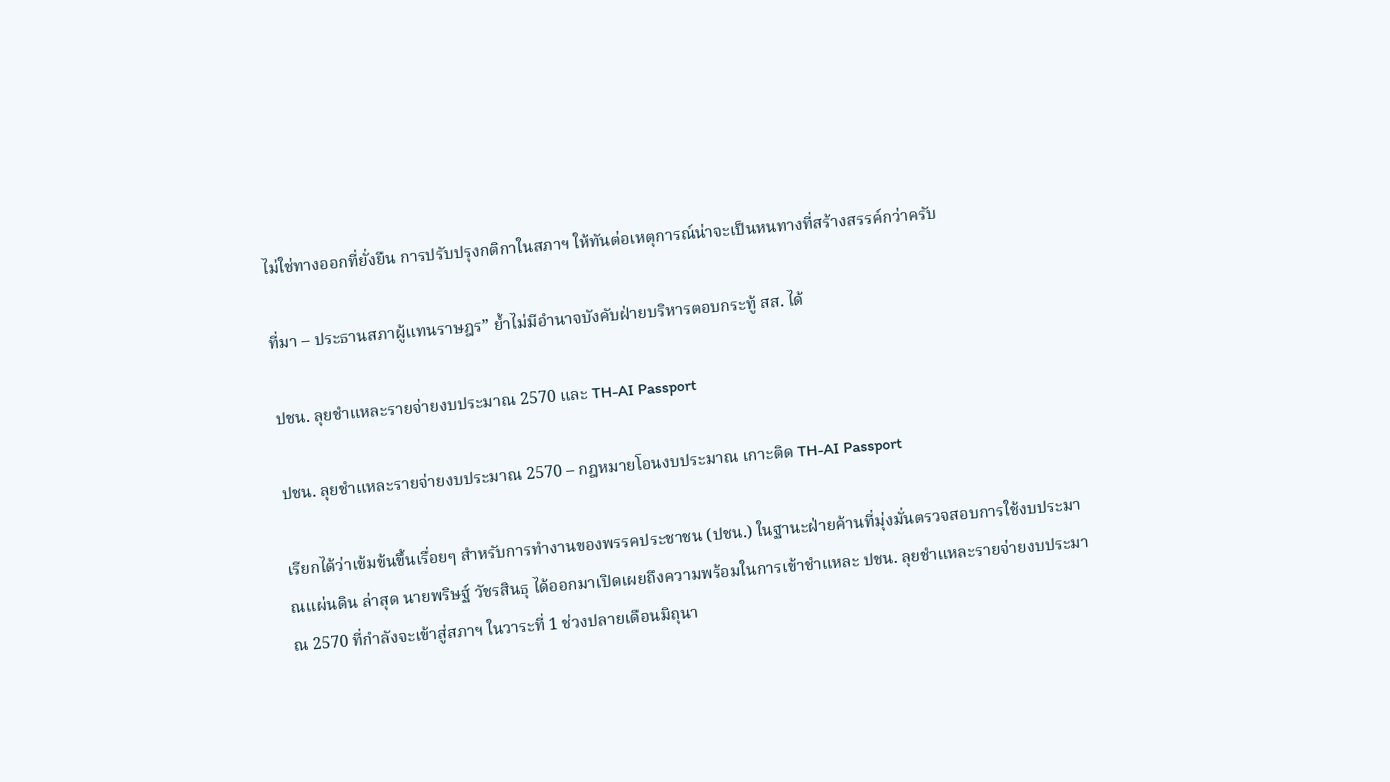ไม่ใช่ทางออกที่ยั่งยืน การปรับปรุงกติกาในสภาฯ ให้ทันต่อเหตุการณ์น่าจะเป็นหนทางที่สร้างสรรค์กว่าครับ

ที่มา – ประธานสภาผู้แทนราษฎร” ย้ำไม่มีอำนาจบังคับฝ่ายบริหารตอบกระทู้ สส. ได้

ปชน. ลุยชำแหละรายจ่ายงบประมาณ 2570 และ TH-AI Passport

ปชน. ลุยชำแหละรายจ่ายงบประมาณ 2570 – กฎหมายโอนงบประมาณ เกาะติด TH-AI Passport

เรียกได้ว่าเข้มข้นขึ้นเรื่อยๆ สำหรับการทำงานของพรรคประชาชน (ปชน.) ในฐานะฝ่ายค้านที่มุ่งมั่นตรวจสอบการใช้งบประมาณแผ่นดิน ล่าสุด นายพริษฐ์ วัชรสินธุ ได้ออกมาเปิดเผยถึงความพร้อมในการเข้าชำแหละ ปชน. ลุยชำแหละรายจ่ายงบประมาณ 2570 ที่กำลังจะเข้าสู่สภาฯ ในวาระที่ 1 ช่วงปลายเดือนมิถุนา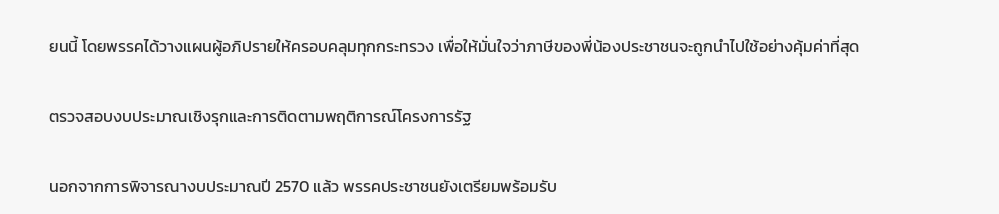ยนนี้ โดยพรรคได้วางแผนผู้อภิปรายให้ครอบคลุมทุกกระทรวง เพื่อให้มั่นใจว่าภาษีของพี่น้องประชาชนจะถูกนำไปใช้อย่างคุ้มค่าที่สุด

ตรวจสอบงบประมาณเชิงรุกและการติดตามพฤติการณ์โครงการรัฐ

นอกจากการพิจารณางบประมาณปี 2570 แล้ว พรรคประชาชนยังเตรียมพร้อมรับ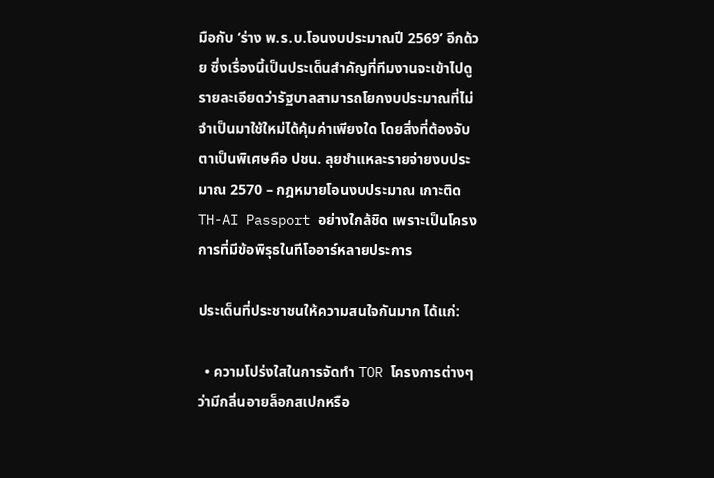มือกับ ‘ร่าง พ.ร.บ.โอนงบประมาณปี 2569’ อีกด้วย ซึ่งเรื่องนี้เป็นประเด็นสำคัญที่ทีมงานจะเข้าไปดูรายละเอียดว่ารัฐบาลสามารถโยกงบประมาณที่ไม่จำเป็นมาใช้ใหม่ได้คุ้มค่าเพียงใด โดยสิ่งที่ต้องจับตาเป็นพิเศษคือ ปชน. ลุยชำแหละรายจ่ายงบประมาณ 2570 – กฎหมายโอนงบประมาณ เกาะติด TH-AI Passport อย่างใกล้ชิด เพราะเป็นโครงการที่มีข้อพิรุธในทีโออาร์หลายประการ

ประเด็นที่ประชาชนให้ความสนใจกันมาก ได้แก่:

  • ความโปร่งใสในการจัดทำ TOR โครงการต่างๆ ว่ามีกลิ่นอายล็อกสเปกหรือ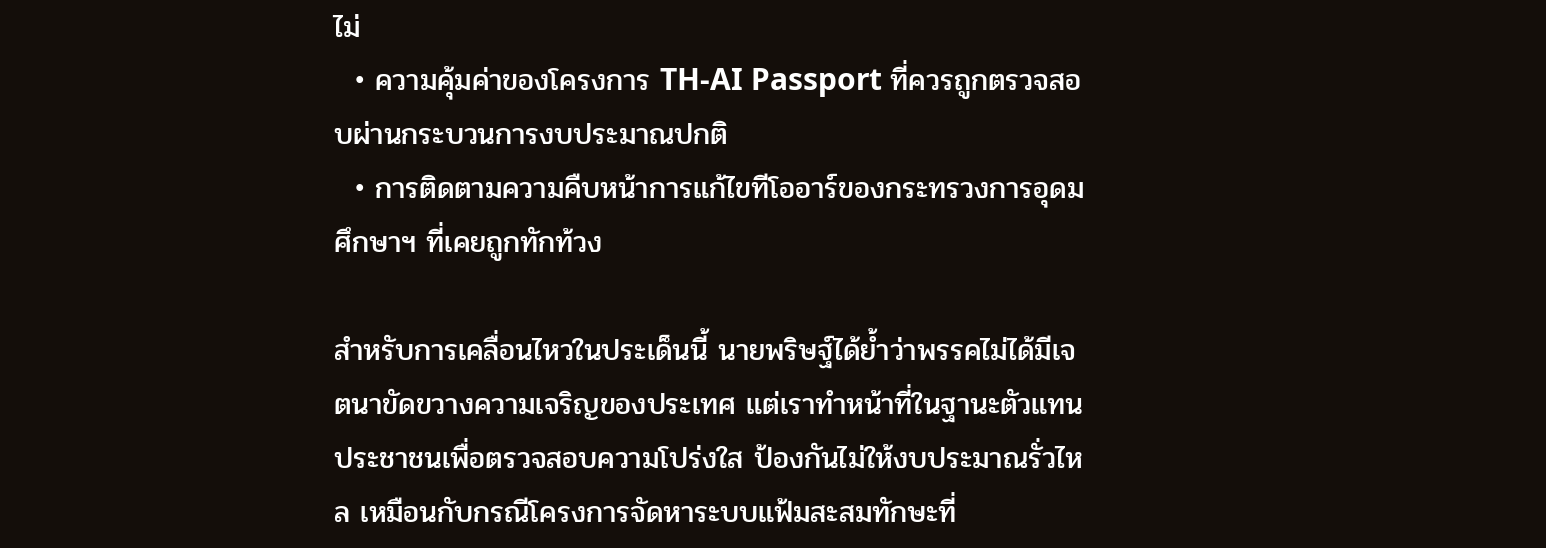ไม่
  • ความคุ้มค่าของโครงการ TH-AI Passport ที่ควรถูกตรวจสอบผ่านกระบวนการงบประมาณปกติ
  • การติดตามความคืบหน้าการแก้ไขทีโออาร์ของกระทรวงการอุดมศึกษาฯ ที่เคยถูกทักท้วง

สำหรับการเคลื่อนไหวในประเด็นนี้ นายพริษฐ์ได้ย้ำว่าพรรคไม่ได้มีเจตนาขัดขวางความเจริญของประเทศ แต่เราทำหน้าที่ในฐานะตัวแทนประชาชนเพื่อตรวจสอบความโปร่งใส ป้องกันไม่ให้งบประมาณรั่วไหล เหมือนกับกรณีโครงการจัดหาระบบแฟ้มสะสมทักษะที่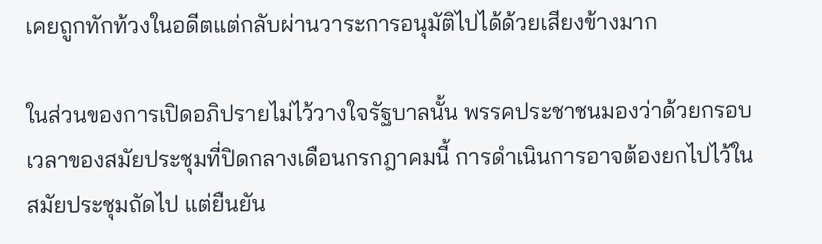เคยถูกทักท้วงในอดีตแต่กลับผ่านวาระการอนุมัติไปได้ด้วยเสียงข้างมาก

ในส่วนของการเปิดอภิปรายไม่ไว้วางใจรัฐบาลนั้น พรรคประชาชนมองว่าด้วยกรอบเวลาของสมัยประชุมที่ปิดกลางเดือนกรกฎาคมนี้ การดำเนินการอาจต้องยกไปไว้ในสมัยประชุมถัดไป แต่ยืนยัน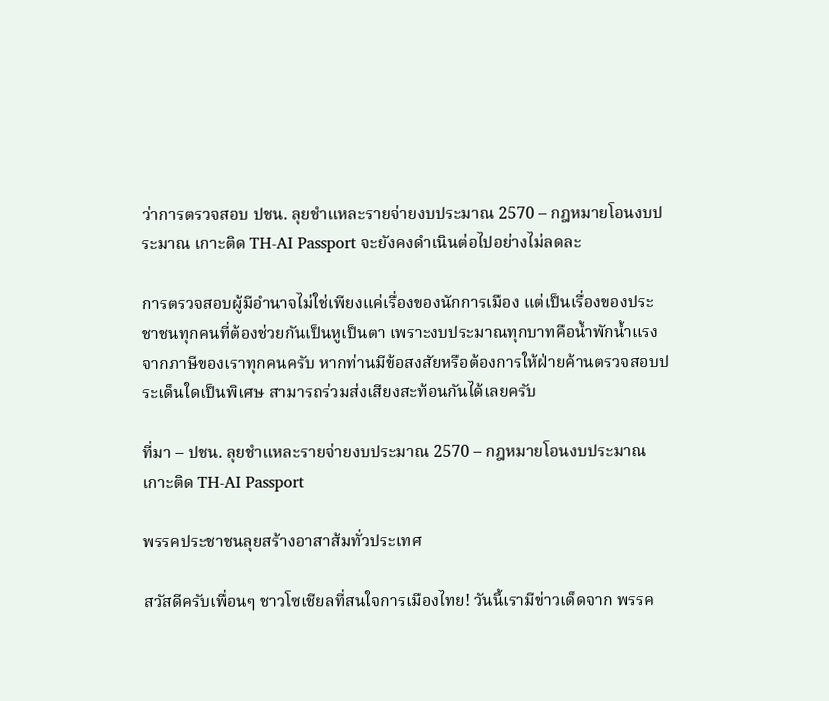ว่าการตรวจสอบ ปชน. ลุยชำแหละรายจ่ายงบประมาณ 2570 – กฎหมายโอนงบประมาณ เกาะติด TH-AI Passport จะยังคงดำเนินต่อไปอย่างไม่ลดละ

การตรวจสอบผู้มีอำนาจไม่ใช่เพียงแค่เรื่องของนักการเมือง แต่เป็นเรื่องของประชาชนทุกคนที่ต้องช่วยกันเป็นหูเป็นตา เพราะงบประมาณทุกบาทคือน้ำพักน้ำแรงจากภาษีของเราทุกคนครับ หากท่านมีข้อสงสัยหรือต้องการให้ฝ่ายค้านตรวจสอบประเด็นใดเป็นพิเศษ สามารถร่วมส่งเสียงสะท้อนกันได้เลยครับ

ที่มา – ปชน. ลุยชำแหละรายจ่ายงบประมาณ 2570 – กฎหมายโอนงบประมาณ เกาะติด TH-AI Passport

พรรคประชาชนลุยสร้างอาสาส้มทั่วประเทศ

สวัสดีครับเพื่อนๆ ชาวโซเชียลที่สนใจการเมืองไทย! วันนี้เรามีข่าวเด็ดจาก พรรค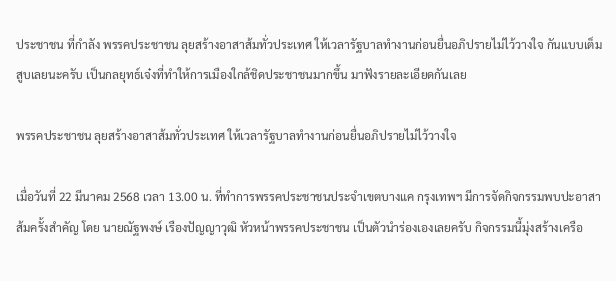ประชาชน ที่กำลัง พรรคประชาชน ลุยสร้างอาสาส้มทั่วประเทศ ให้เวลารัฐบาลทำงานก่อนยื่นอภิปรายไม่ไว้วางใจ กันแบบเต็มสูบเลยนะครับ เป็นกลยุทธ์เจ๋งที่ทำให้การเมืองใกล้ชิดประชาชนมากขึ้น มาฟังรายละเอียดกันเลย

พรรคประชาชน ลุยสร้างอาสาส้มทั่วประเทศ ให้เวลารัฐบาลทำงานก่อนยื่นอภิปรายไม่ไว้วางใจ

เมื่อวันที่ 22 มีนาคม 2568 เวลา 13.00 น. ที่ทำการพรรคประชาชนประจำเขตบางแค กรุงเทพฯ มีการจัดกิจกรรมพบปะอาสาส้มครั้งสำคัญ โดย นายณัฐพงษ์ เรืองปัญญาวุฒิ หัวหน้าพรรคประชาชน เป็นตัวนำร่องเองเลยครับ กิจกรรมนี้มุ่งสร้างเครือ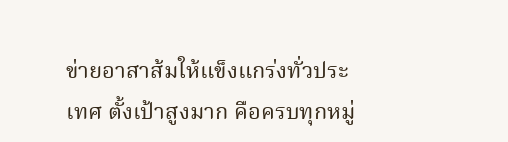ข่ายอาสาส้มให้แข็งแกร่งทั่วประเทศ ตั้งเป้าสูงมาก คือครบทุกหมู่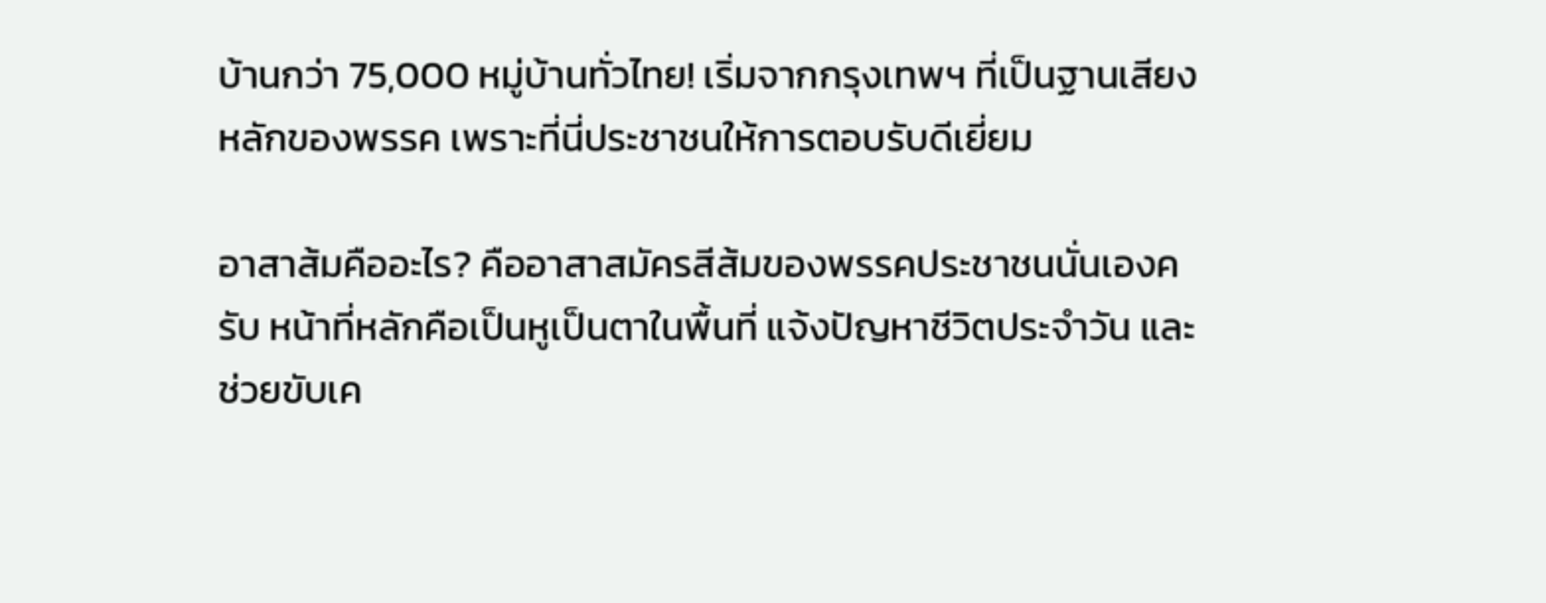บ้านกว่า 75,000 หมู่บ้านทั่วไทย! เริ่มจากกรุงเทพฯ ที่เป็นฐานเสียงหลักของพรรค เพราะที่นี่ประชาชนให้การตอบรับดีเยี่ยม

อาสาส้มคืออะไร? คืออาสาสมัครสีส้มของพรรคประชาชนนั่นเองครับ หน้าที่หลักคือเป็นหูเป็นตาในพื้นที่ แจ้งปัญหาชีวิตประจำวัน และช่วยขับเค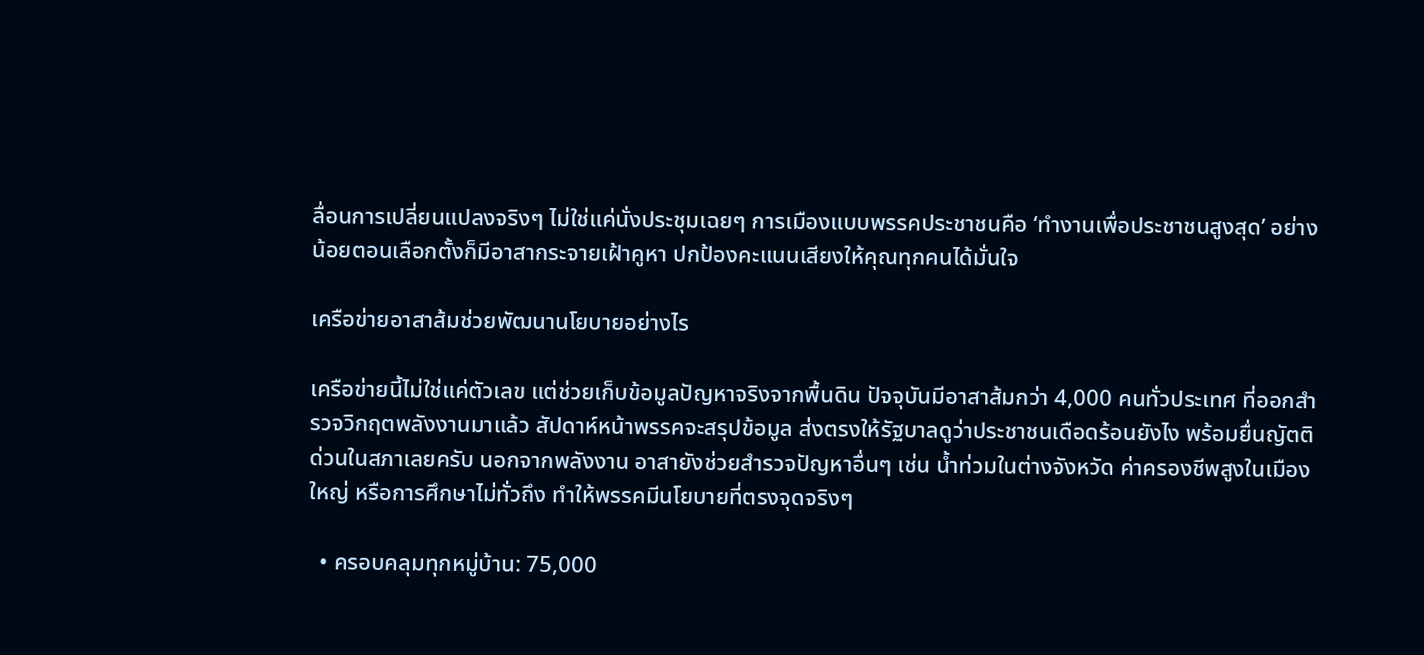ลื่อนการเปลี่ยนแปลงจริงๆ ไม่ใช่แค่นั่งประชุมเฉยๆ การเมืองแบบพรรคประชาชนคือ ‘ทำงานเพื่อประชาชนสูงสุด’ อย่างน้อยตอนเลือกตั้งก็มีอาสากระจายเฝ้าคูหา ปกป้องคะแนนเสียงให้คุณทุกคนได้มั่นใจ

เครือข่ายอาสาส้มช่วยพัฒนานโยบายอย่างไร

เครือข่ายนี้ไม่ใช่แค่ตัวเลข แต่ช่วยเก็บข้อมูลปัญหาจริงจากพื้นดิน ปัจจุบันมีอาสาส้มกว่า 4,000 คนทั่วประเทศ ที่ออกสำรวจวิกฤตพลังงานมาแล้ว สัปดาห์หน้าพรรคจะสรุปข้อมูล ส่งตรงให้รัฐบาลดูว่าประชาชนเดือดร้อนยังไง พร้อมยื่นญัตติด่วนในสภาเลยครับ นอกจากพลังงาน อาสายังช่วยสำรวจปัญหาอื่นๆ เช่น น้ำท่วมในต่างจังหวัด ค่าครองชีพสูงในเมืองใหญ่ หรือการศึกษาไม่ทั่วถึง ทำให้พรรคมีนโยบายที่ตรงจุดจริงๆ

  • ครอบคลุมทุกหมู่บ้าน: 75,000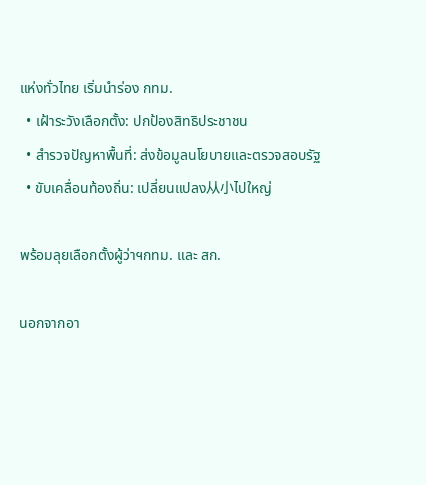แห่งทั่วไทย เริ่มนำร่อง กทม.
  • เฝ้าระวังเลือกตั้ง: ปกป้องสิทธิประชาชน
  • สำรวจปัญหาพื้นที่: ส่งข้อมูลนโยบายและตรวจสอบรัฐ
  • ขับเคลื่อนท้องถิ่น: เปลี่ยนแปลง从小ไปใหญ่

พร้อมลุยเลือกตั้งผู้ว่าฯกทม. และ สก.

นอกจากอา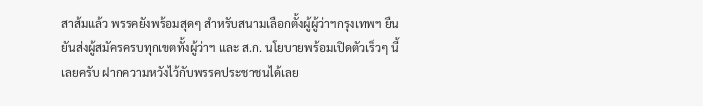สาส้มแล้ว พรรคยังพร้อมสุดๆ สำหรับสนามเลือกตั้งผู้ผู้ว่าฯกรุงเทพฯ ยืนยันส่งผู้สมัครครบทุกเขตทั้งผู้ว่าฯ และ ส.ก. นโยบายพร้อมเปิดตัวเร็วๆ นี้เลยครับ ฝากความหวังไว้กับพรรคประชาชนได้เลย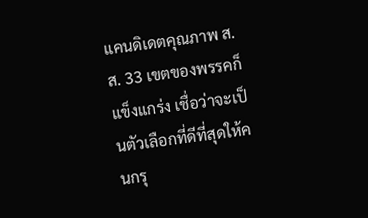แคนดิเดตคุณภาพ ส.ส. 33 เขตของพรรคก็แข็งแกร่ง เชื่อว่าจะเป็นตัวเลือกที่ดีที่สุดให้คนกรุ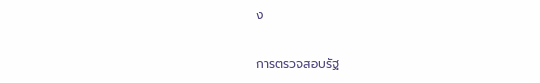ง

การตรวจสอบรัฐ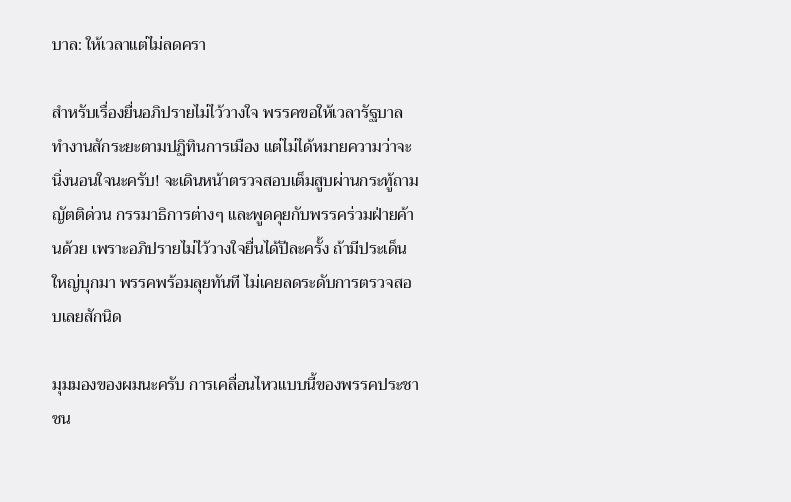บาล: ให้เวลาแต่ไม่ลดครา

สำหรับเรื่องยื่นอภิปรายไม่ไว้วางใจ พรรคขอให้เวลารัฐบาลทำงานสักระยะตามปฏิทินการเมือง แต่ไม่ได้หมายความว่าจะนิ่งนอนใจนะครับ! จะเดินหน้าตรวจสอบเต็มสูบผ่านกระทู้ถาม ญัตติด่วน กรรมาธิการต่างๆ และพูดคุยกับพรรคร่วมฝ่ายค้านด้วย เพราะอภิปรายไม่ไว้วางใจยื่นได้ปีละครั้ง ถ้ามีประเด็นใหญ่บุกมา พรรคพร้อมลุยทันที ไม่เคยลดระดับการตรวจสอบเลยสักนิด

มุมมองของผมนะครับ การเคลื่อนไหวแบบนี้ของพรรคประชาชน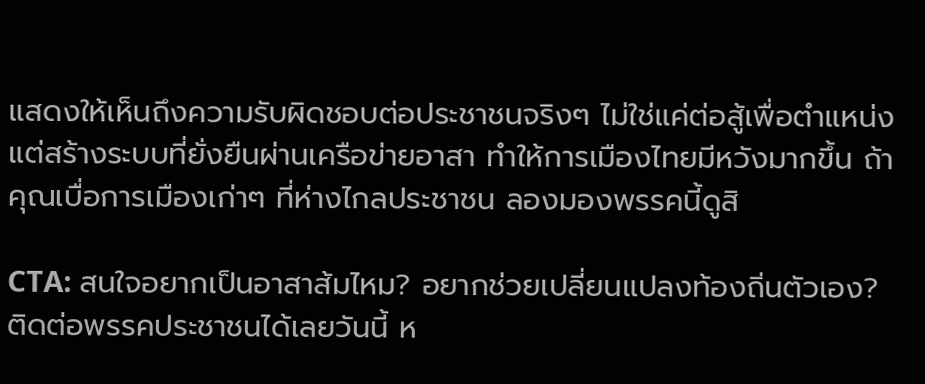แสดงให้เห็นถึงความรับผิดชอบต่อประชาชนจริงๆ ไม่ใช่แค่ต่อสู้เพื่อตำแหน่ง แต่สร้างระบบที่ยั่งยืนผ่านเครือข่ายอาสา ทำให้การเมืองไทยมีหวังมากขึ้น ถ้าคุณเบื่อการเมืองเก่าๆ ที่ห่างไกลประชาชน ลองมองพรรคนี้ดูสิ

CTA: สนใจอยากเป็นอาสาส้มไหม? อยากช่วยเปลี่ยนแปลงท้องถิ่นตัวเอง? ติดต่อพรรคประชาชนได้เลยวันนี้ ห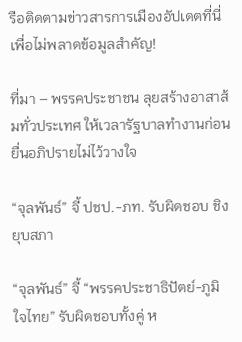รือติดตามข่าวสารการเมืองอัปเดตที่นี่เพื่อไม่พลาดข้อมูลสำคัญ!

ที่มา – พรรคประชาชน ลุยสร้างอาสาส้มทั่วประเทศ ให้เวลารัฐบาลทำงานก่อนยื่นอภิปรายไม่ไว้วางใจ

“จุลพันธ์” จี้ ปชป.-ภท. รับผิดชอบ ชิงยุบสภา

“จุลพันธ์” จี้ “พรรคประชาธิปัตย์-ภูมิใจไทย” รับผิดชอบทั้งคู่ ห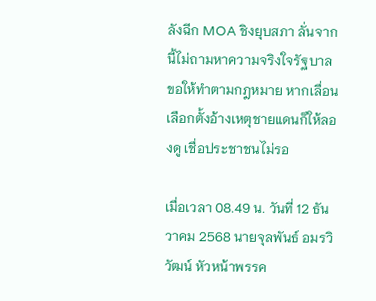ลังฉีก MOA ชิงยุบสภา ลั่นจากนี้ไม่ถามหาความจริงใจรัฐบาล ขอให้ทำตามกฎหมาย หากเลื่อนเลือกตั้งอ้างเหตุชายแดนก็ให้ลองดู เชื่อประชาชนไม่รอ

เมื่อเวลา 08.49 น. วันที่ 12 ธันวาคม 2568 นายจุลพันธ์ อมรวิวัฒน์ หัวหน้าพรรค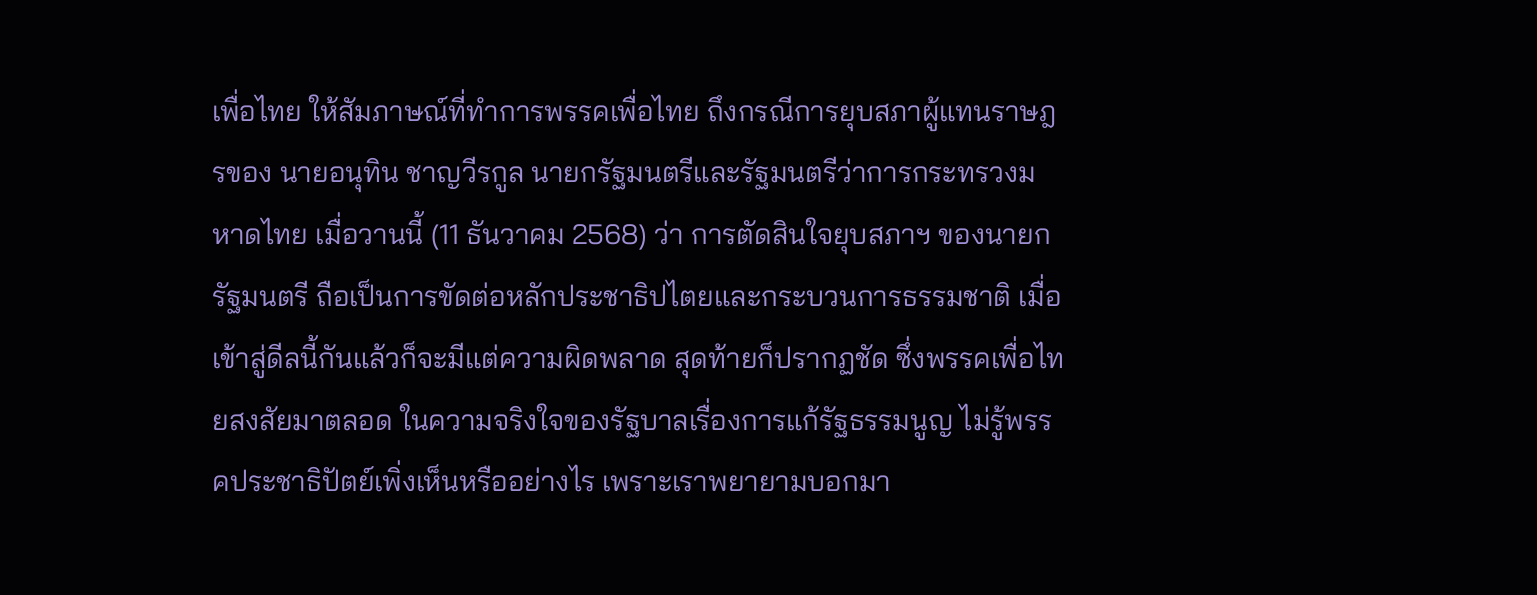เพื่อไทย ให้สัมภาษณ์ที่ทำการพรรคเพื่อไทย ถึงกรณีการยุบสภาผู้แทนราษฎรของ นายอนุทิน ชาญวีรกูล นายกรัฐมนตรีและรัฐมนตรีว่าการกระทรวงมหาดไทย เมื่อวานนี้ (11 ธันวาคม 2568) ว่า การตัดสินใจยุบสภาฯ ของนายกรัฐมนตรี ถือเป็นการขัดต่อหลักประชาธิปไตยและกระบวนการธรรมชาติ เมื่อเข้าสู่ดีลนี้กันแล้วก็จะมีแต่ความผิดพลาด สุดท้ายก็ปรากฏชัด ซึ่งพรรคเพื่อไทยสงสัยมาตลอด ในความจริงใจของรัฐบาลเรื่องการแก้รัฐธรรมนูญ ไม่รู้พรรคประชาธิปัตย์เพิ่งเห็นหรืออย่างไร เพราะเราพยายามบอกมา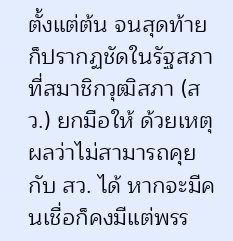ตั้งแต่ต้น จนสุดท้ายก็ปรากฏชัดในรัฐสภาที่สมาชิกวุฒิสภา (สว.) ยกมือให้ ด้วยเหตุผลว่าไม่สามารถคุยกับ สว. ได้ หากจะมีคนเชื่อก็คงมีแต่พรร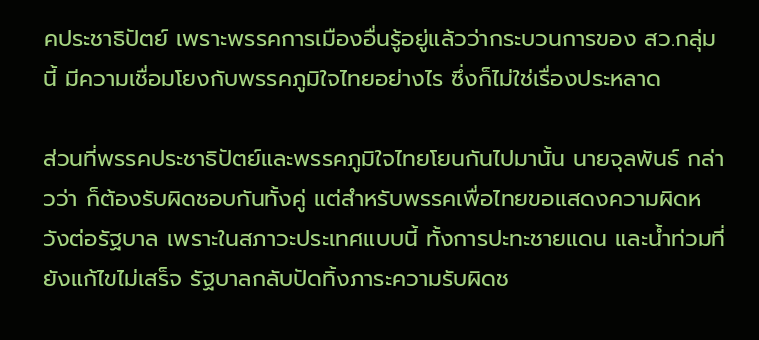คประชาธิปัตย์ เพราะพรรคการเมืองอื่นรู้อยู่แล้วว่ากระบวนการของ สว.กลุ่มนี้ มีความเชื่อมโยงกับพรรคภูมิใจไทยอย่างไร ซึ่งก็ไม่ใช่เรื่องประหลาด

ส่วนที่พรรคประชาธิปัตย์และพรรคภูมิใจไทยโยนกันไปมานั้น นายจุลพันธ์ กล่าวว่า ก็ต้องรับผิดชอบกันทั้งคู่ แต่สำหรับพรรคเพื่อไทยขอแสดงความผิดหวังต่อรัฐบาล เพราะในสภาวะประเทศแบบนี้ ทั้งการปะทะชายแดน และน้ำท่วมที่ยังแก้ไขไม่เสร็จ รัฐบาลกลับปัดทิ้งภาระความรับผิดช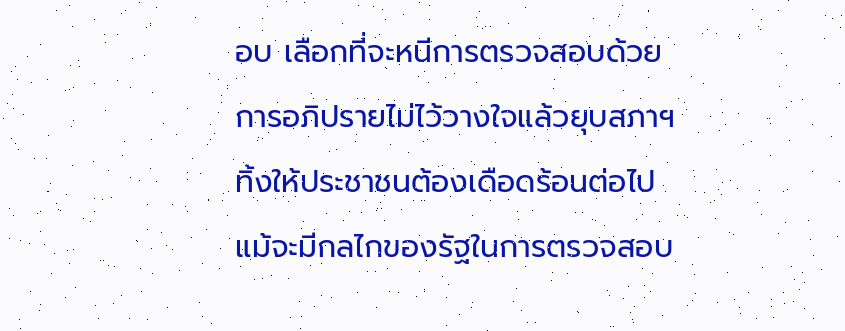อบ เลือกที่จะหนีการตรวจสอบด้วยการอภิปรายไม่ไว้วางใจแล้วยุบสภาฯ ทิ้งให้ประชาชนต้องเดือดร้อนต่อไป แม้จะมีกลไกของรัฐในการตรวจสอบ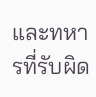และทหารที่รับผิด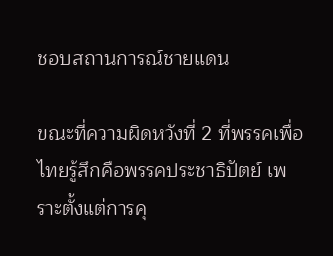ชอบสถานการณ์ชายแดน

ขณะที่ความผิดหวังที่ 2 ที่พรรคเพื่อไทยรู้สึกคือพรรคประชาธิปัตย์ เพราะตั้งแต่การคุ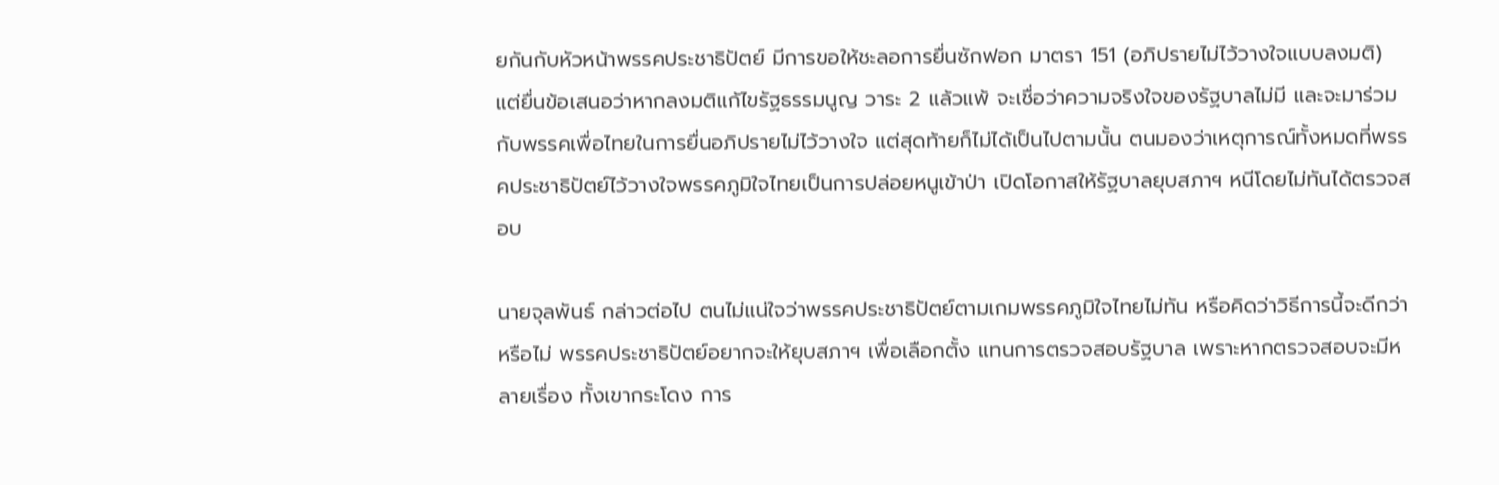ยกันกับหัวหน้าพรรคประชาธิปัตย์ มีการขอให้ชะลอการยื่นซักฟอก มาตรา 151 (อภิปรายไม่ไว้วางใจแบบลงมติ) แต่ยื่นข้อเสนอว่าหากลงมติแก้ไขรัฐธรรมนูญ วาระ 2 แล้วแพ้ จะเชื่อว่าความจริงใจของรัฐบาลไม่มี และจะมาร่วมกับพรรคเพื่อไทยในการยื่นอภิปรายไม่ไว้วางใจ แต่สุดท้ายก็ไม่ได้เป็นไปตามนั้น ตนมองว่าเหตุการณ์ทั้งหมดที่พรรคประชาธิปัตย์ไว้วางใจพรรคภูมิใจไทยเป็นการปล่อยหนูเข้าป่า เปิดโอกาสให้รัฐบาลยุบสภาฯ หนีโดยไม่ทันได้ตรวจสอบ

นายจุลพันธ์ กล่าวต่อไป ตนไม่แน่ใจว่าพรรคประชาธิปัตย์ตามเกมพรรคภูมิใจไทยไม่ทัน หรือคิดว่าวิธีการนี้จะดีกว่าหรือไม่ พรรคประชาธิปัตย์อยากจะให้ยุบสภาฯ เพื่อเลือกตั้ง แทนการตรวจสอบรัฐบาล เพราะหากตรวจสอบจะมีหลายเรื่อง ทั้งเขากระโดง การ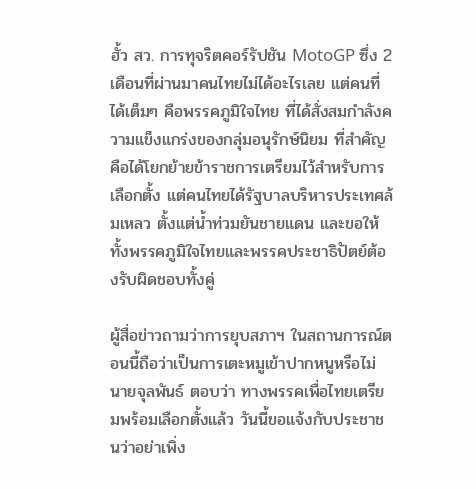ฮั้ว สว. การทุจริตคอร์รัปชัน MotoGP ซึ่ง 2 เดือนที่ผ่านมาคนไทยไม่ได้อะไรเลย แต่คนที่ได้เต็มๆ คือพรรคภูมิใจไทย ที่ได้สั่งสมกำลังความแข็งแกร่งของกลุ่มอนุรักษ์นิยม ที่สำคัญคือได้โยกย้ายข้าราชการเตรียมไว้สำหรับการเลือกตั้ง แต่คนไทยได้รัฐบาลบริหารประเทศล้มเหลว ตั้งแต่น้ำท่วมยันชายแดน และขอให้ทั้งพรรคภูมิใจไทยและพรรคประชาธิปัตย์ต้องรับผิดชอบทั้งคู่

ผู้สื่อข่าวถามว่าการยุบสภาฯ ในสถานการณ์ตอนนี้ถือว่าเป็นการเตะหมูเข้าปากหนูหรือไม่ นายจุลพันธ์ ตอบว่า ทางพรรคเพื่อไทยเตรียมพร้อมเลือกตั้งแล้ว วันนี้ขอแจ้งกับประชาชนว่าอย่าเพิ่ง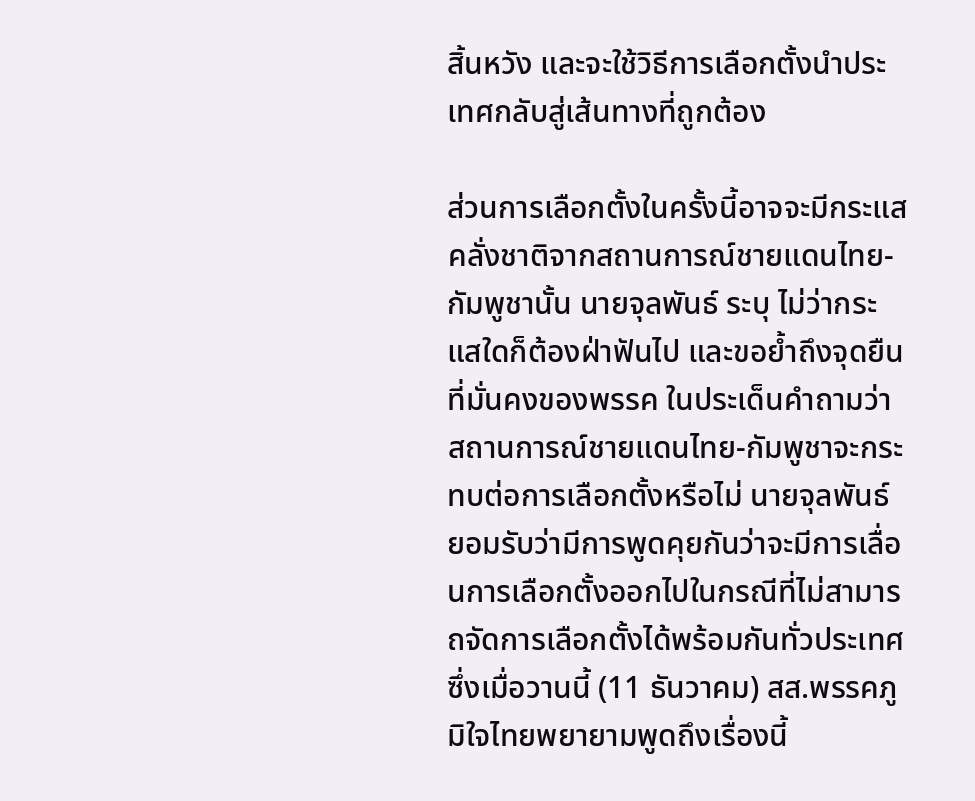สิ้นหวัง และจะใช้วิธีการเลือกตั้งนำประเทศกลับสู่เส้นทางที่ถูกต้อง

ส่วนการเลือกตั้งในครั้งนี้อาจจะมีกระแสคลั่งชาติจากสถานการณ์ชายแดนไทย-กัมพูชานั้น นายจุลพันธ์ ระบุ ไม่ว่ากระแสใดก็ต้องฝ่าฟันไป และขอย้ำถึงจุดยืนที่มั่นคงของพรรค ในประเด็นคำถามว่าสถานการณ์ชายแดนไทย-กัมพูชาจะกระทบต่อการเลือกตั้งหรือไม่ นายจุลพันธ์ ยอมรับว่ามีการพูดคุยกันว่าจะมีการเลื่อนการเลือกตั้งออกไปในกรณีที่ไม่สามารถจัดการเลือกตั้งได้พร้อมกันทั่วประเทศ ซึ่งเมื่อวานนี้ (11 ธันวาคม) สส.พรรคภูมิใจไทยพยายามพูดถึงเรื่องนี้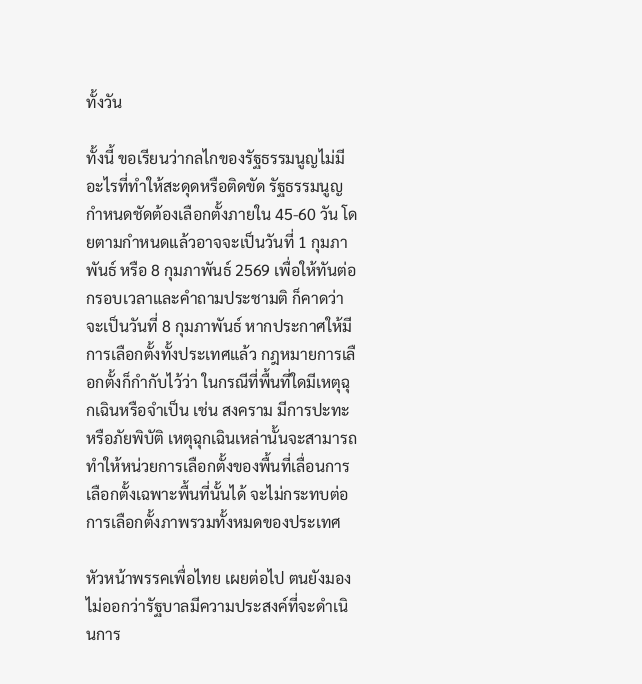ทั้งวัน

ทั้งนี้ ขอเรียนว่ากลไกของรัฐธรรมนูญไม่มีอะไรที่ทำให้สะดุดหรือติดขัด รัฐธรรมนูญกำหนดชัดต้องเลือกตั้งภายใน 45-60 วัน โดยตามกำหนดแล้วอาจจะเป็นวันที่ 1 กุมภาพันธ์ หรือ 8 กุมภาพันธ์ 2569 เพื่อให้ทันต่อกรอบเวลาและคำถามประชามติ ก็คาดว่าจะเป็นวันที่ 8 กุมภาพันธ์ หากประกาศให้มีการเลือกตั้งทั้งประเทศแล้ว กฎหมายการเลือกตั้งก็กำกับไว้ว่า ในกรณีที่พื้นที่ใดมีเหตุฉุกเฉินหรือจำเป็น เช่น สงคราม มีการปะทะ หรือภัยพิบัติ เหตุฉุกเฉินเหล่านั้นจะสามารถทำให้หน่วยการเลือกตั้งของพื้นที่เลื่อนการเลือกตั้งเฉพาะพื้นที่นั้นได้ จะไม่กระทบต่อการเลือกตั้งภาพรวมทั้งหมดของประเทศ

หัวหน้าพรรคเพื่อไทย เผยต่อไป ตนยังมองไม่ออกว่ารัฐบาลมีความประสงค์ที่จะดำเนินการ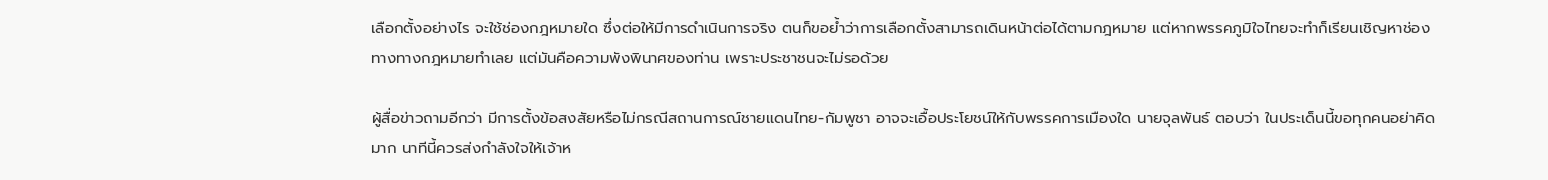เลือกตั้งอย่างไร จะใช้ช่องกฎหมายใด ซึ่งต่อให้มีการดำเนินการจริง ตนก็ขอย้ำว่าการเลือกตั้งสามารถเดินหน้าต่อได้ตามกฎหมาย แต่หากพรรคภูมิใจไทยจะทำก็เรียนเชิญหาช่องทางทางกฎหมายทำเลย แต่มันคือความพังพินาศของท่าน เพราะประชาชนจะไม่รอด้วย

ผู้สื่อข่าวถามอีกว่า มีการตั้งข้อสงสัยหรือไม่กรณีสถานการณ์ชายแดนไทย-กัมพูชา อาจจะเอื้อประโยชน์ให้กับพรรคการเมืองใด นายจุลพันธ์ ตอบว่า ในประเด็นนี้ขอทุกคนอย่าคิดมาก นาทีนี้ควรส่งกำลังใจให้เจ้าห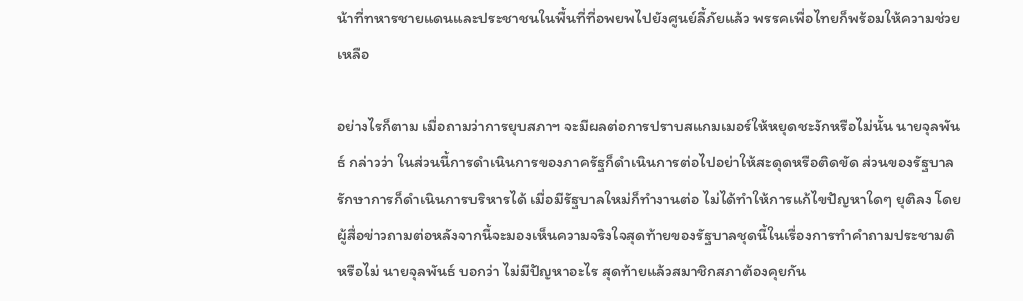น้าที่ทหารชายแดนและประชาชนในพื้นที่ที่อพยพไปยังศูนย์ลี้ภัยแล้ว พรรคเพื่อไทยก็พร้อมให้ความช่วยเหลือ

อย่างไรก็ตาม เมื่อถามว่าการยุบสภาฯ จะมีผลต่อการปราบสแกมเมอร์ให้หยุดชะงักหรือไม่นั้น นายจุลพันธ์ กล่าวว่า ในส่วนนี้การดำเนินการของภาครัฐก็ดำเนินการต่อไปอย่าให้สะดุดหรือติดขัด ส่วนของรัฐบาลรักษาการก็ดำเนินการบริหารได้ เมื่อมีรัฐบาลใหม่ก็ทำงานต่อ ไม่ได้ทำให้การแก้ไขปัญหาใดๆ ยุติลง โดยผู้สื่อข่าวถามต่อหลังจากนี้จะมองเห็นความจริงใจสุดท้ายของรัฐบาลชุดนี้ในเรื่องการทำคำถามประชามติหรือไม่ นายจุลพันธ์ บอกว่า ไม่มีปัญหาอะไร สุดท้ายแล้วสมาชิกสภาต้องคุยกัน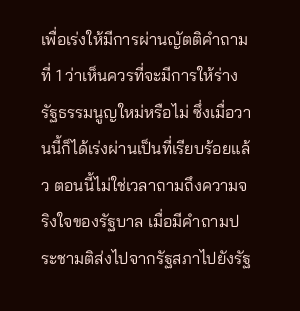เพื่อเร่งให้มีการผ่านญัตติคำถามที่ 1 ว่าเห็นควรที่จะมีการให้ร่างรัฐธรรมนูญใหม่หรือไม่ ซึ่งเมื่อวานนี้ก็ได้เร่งผ่านเป็นที่เรียบร้อยแล้ว ตอนนี้ไม่ใช่เวลาถามถึงความจริงใจของรัฐบาล เมื่อมีคำถามประชามติส่งไปจากรัฐสภาไปยังรัฐ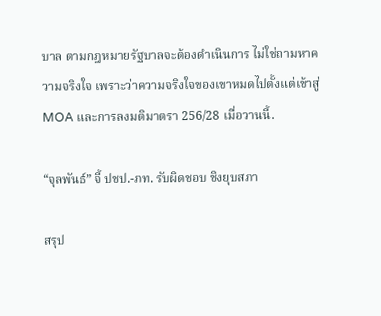บาล ตามกฎหมายรัฐบาลจะต้องดำเนินการ ไม่ใช่ถามหาความจริงใจ เพราะว่าความจริงใจของเขาหมดไปตั้งแต่เข้าสู่ MOA และการลงมติมาตรา 256/28 เมื่อวานนี้.

“จุลพันธ์” จี้ ปชป.-ภท. รับผิดชอบ ชิงยุบสภา

สรุป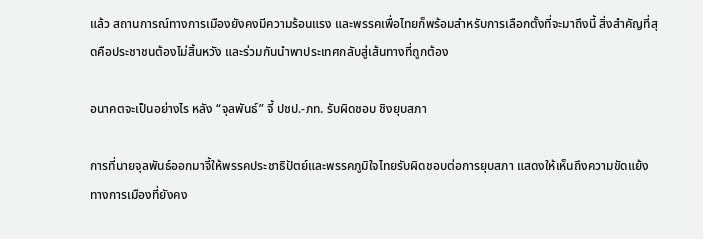แล้ว สถานการณ์ทางการเมืองยังคงมีความร้อนแรง และพรรคเพื่อไทยก็พร้อมสำหรับการเลือกตั้งที่จะมาถึงนี้ สิ่งสำคัญที่สุดคือประชาชนต้องไม่สิ้นหวัง และร่วมกันนำพาประเทศกลับสู่เส้นทางที่ถูกต้อง

อนาคตจะเป็นอย่างไร หลัง “จุลพันธ์” จี้ ปชป.-ภท. รับผิดชอบ ชิงยุบสภา

การที่นายจุลพันธ์ออกมาจี้ให้พรรคประชาธิปัตย์และพรรคภูมิใจไทยรับผิดชอบต่อการยุบสภา แสดงให้เห็นถึงความขัดแย้งทางการเมืองที่ยังคง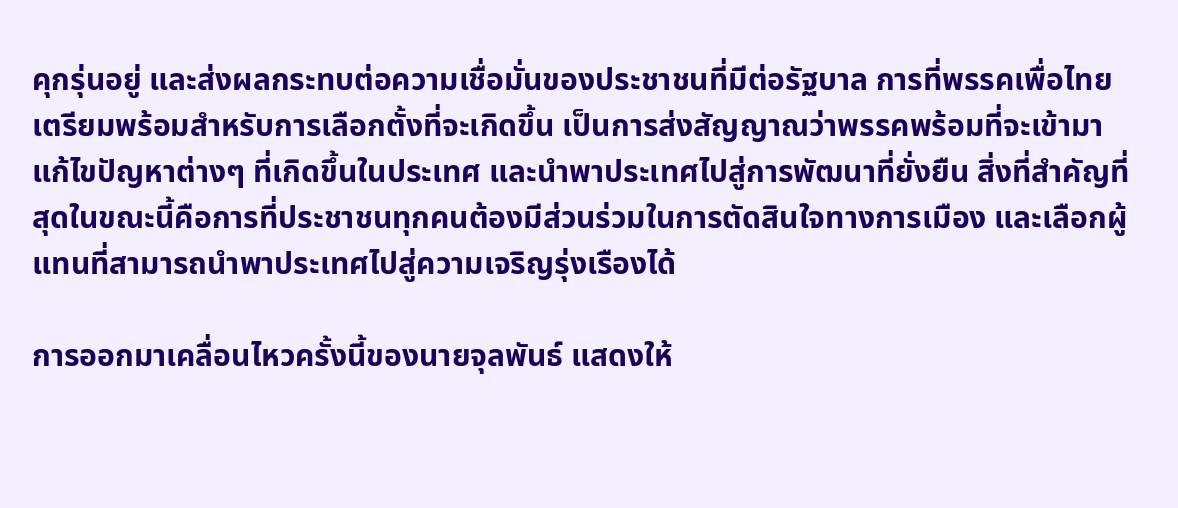คุกรุ่นอยู่ และส่งผลกระทบต่อความเชื่อมั่นของประชาชนที่มีต่อรัฐบาล การที่พรรคเพื่อไทยเตรียมพร้อมสำหรับการเลือกตั้งที่จะเกิดขึ้น เป็นการส่งสัญญาณว่าพรรคพร้อมที่จะเข้ามาแก้ไขปัญหาต่างๆ ที่เกิดขึ้นในประเทศ และนำพาประเทศไปสู่การพัฒนาที่ยั่งยืน สิ่งที่สำคัญที่สุดในขณะนี้คือการที่ประชาชนทุกคนต้องมีส่วนร่วมในการตัดสินใจทางการเมือง และเลือกผู้แทนที่สามารถนำพาประเทศไปสู่ความเจริญรุ่งเรืองได้

การออกมาเคลื่อนไหวครั้งนี้ของนายจุลพันธ์ แสดงให้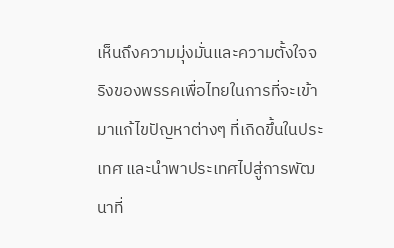เห็นถึงความมุ่งมั่นและความตั้งใจจริงของพรรคเพื่อไทยในการที่จะเข้ามาแก้ไขปัญหาต่างๆ ที่เกิดขึ้นในประเทศ และนำพาประเทศไปสู่การพัฒนาที่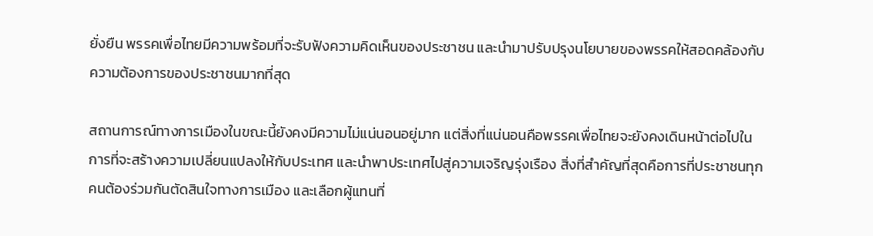ยั่งยืน พรรคเพื่อไทยมีความพร้อมที่จะรับฟังความคิดเห็นของประชาชน และนำมาปรับปรุงนโยบายของพรรคให้สอดคล้องกับความต้องการของประชาชนมากที่สุด

สถานการณ์ทางการเมืองในขณะนี้ยังคงมีความไม่แน่นอนอยู่มาก แต่สิ่งที่แน่นอนคือพรรคเพื่อไทยจะยังคงเดินหน้าต่อไปในการที่จะสร้างความเปลี่ยนแปลงให้กับประเทศ และนำพาประเทศไปสู่ความเจริญรุ่งเรือง สิ่งที่สำคัญที่สุดคือการที่ประชาชนทุกคนต้องร่วมกันตัดสินใจทางการเมือง และเลือกผู้แทนที่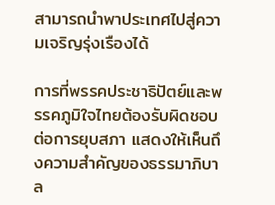สามารถนำพาประเทศไปสู่ความเจริญรุ่งเรืองได้

การที่พรรคประชาธิปัตย์และพรรคภูมิใจไทยต้องรับผิดชอบต่อการยุบสภา แสดงให้เห็นถึงความสำคัญของธรรมาภิบาล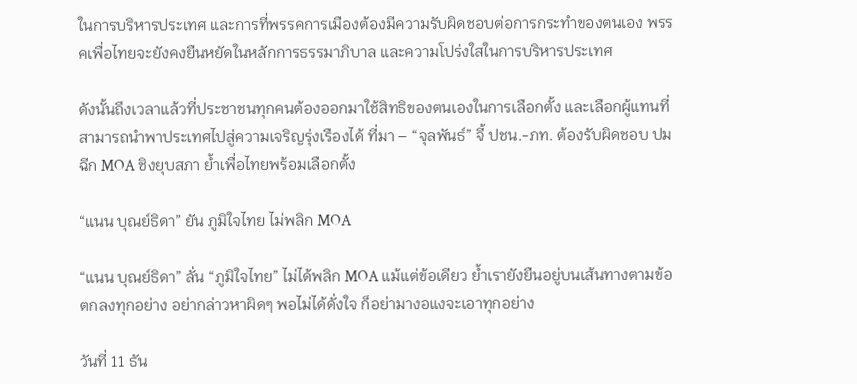ในการบริหารประเทศ และการที่พรรคการเมืองต้องมีความรับผิดชอบต่อการกระทำของตนเอง พรรคเพื่อไทยจะยังคงยืนหยัดในหลักการธรรมาภิบาล และความโปร่งใสในการบริหารประเทศ

ดังนั้นถึงเวลาแล้วที่ประชาชนทุกคนต้องออกมาใช้สิทธิของตนเองในการเลือกตั้ง และเลือกผู้แทนที่สามารถนำพาประเทศไปสู่ความเจริญรุ่งเรืองได้ ที่มา – “จุลพันธ์” จี้ ปชน.-ภท. ต้องรับผิดชอบ ปมฉีก MOA ชิงยุบสภา ย้ำเพื่อไทยพร้อมเลือกตั้ง

“แนน บุณย์ธิดา” ยัน ภูมิใจไทย ไม่พลิก MOA

“แนน บุณย์ธิดา” ลั่น “ภูมิใจไทย” ไม่ได้พลิก MOA แม้แต่ข้อเดียว ย้ำเรายังยืนอยู่บนเส้นทางตามข้อตกลงทุกอย่าง อย่ากล่าวหาผิดๆ พอไม่ได้ดั่งใจ ก็อย่ามางอแงจะเอาทุกอย่าง

วันที่ 11 ธัน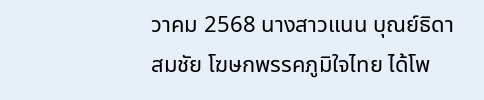วาคม 2568 นางสาวแนน บุณย์ธิดา สมชัย โฆษกพรรคภูมิใจไทย ได้โพ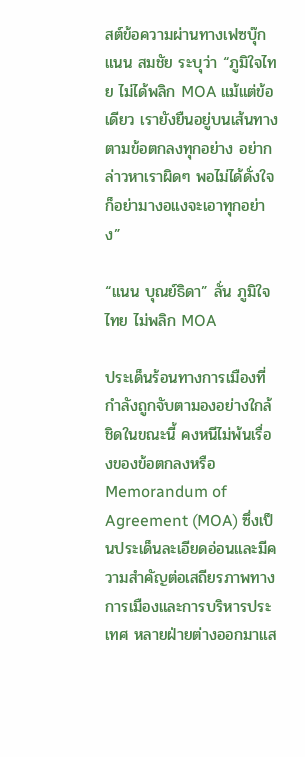สต์ข้อความผ่านทางเฟซบุ๊ก แนน สมชัย ระบุว่า “ภูมิใจไทย ไม่ได้พลิก MOA แม้แต่ข้อเดียว เรายังยืนอยู่บนเส้นทางตามข้อตกลงทุกอย่าง อย่ากล่าวหาเราผิดๆ พอไม่ได้ดั่งใจ ก็อย่ามางอแงจะเอาทุกอย่าง”

“แนน บุณย์ธิดา” ลั่น ภูมิใจไทย ไม่พลิก MOA

ประเด็นร้อนทางการเมืองที่กำลังถูกจับตามองอย่างใกล้ชิดในขณะนี้ คงหนีไม่พ้นเรื่องของข้อตกลงหรือ Memorandum of Agreement (MOA) ซึ่งเป็นประเด็นละเอียดอ่อนและมีความสำคัญต่อเสถียรภาพทางการเมืองและการบริหารประเทศ หลายฝ่ายต่างออกมาแส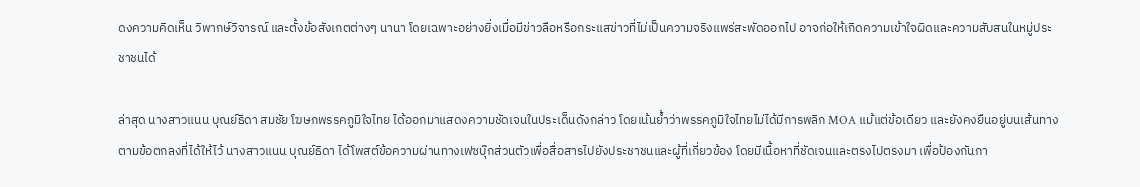ดงความคิดเห็น วิพากษ์วิจารณ์ และตั้งข้อสังเกตต่างๆ นานา โดยเฉพาะอย่างยิ่งเมื่อมีข่าวลือหรือกระแสข่าวที่ไม่เป็นความจริงแพร่สะพัดออกไป อาจก่อให้เกิดความเข้าใจผิดและความสับสนในหมู่ประชาชนได้

ล่าสุด นางสาวแนน บุณย์ธิดา สมชัย โฆษกพรรคภูมิใจไทย ได้ออกมาแสดงความชัดเจนในประเด็นดังกล่าว โดยเน้นย้ำว่าพรรคภูมิใจไทยไม่ได้มีการพลิก MOA แม้แต่ข้อเดียว และยังคงยืนอยู่บนเส้นทางตามข้อตกลงที่ได้ให้ไว้ นางสาวแนน บุณย์ธิดา ได้โพสต์ข้อความผ่านทางเฟซบุ๊กส่วนตัวเพื่อสื่อสารไปยังประชาชนและผู้ที่เกี่ยวข้อง โดยมีเนื้อหาที่ชัดเจนและตรงไปตรงมา เพื่อป้องกันกา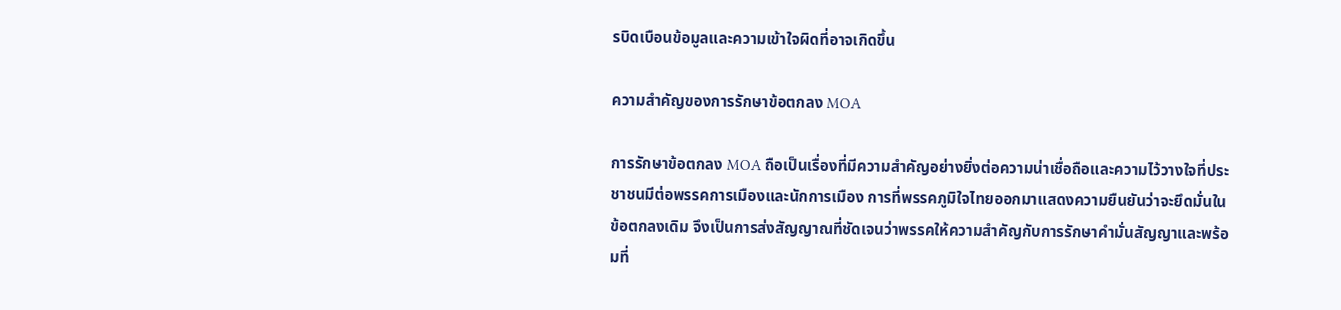รบิดเบือนข้อมูลและความเข้าใจผิดที่อาจเกิดขึ้น

ความสำคัญของการรักษาข้อตกลง MOA

การรักษาข้อตกลง MOA ถือเป็นเรื่องที่มีความสำคัญอย่างยิ่งต่อความน่าเชื่อถือและความไว้วางใจที่ประชาชนมีต่อพรรคการเมืองและนักการเมือง การที่พรรคภูมิใจไทยออกมาแสดงความยืนยันว่าจะยึดมั่นในข้อตกลงเดิม จึงเป็นการส่งสัญญาณที่ชัดเจนว่าพรรคให้ความสำคัญกับการรักษาคำมั่นสัญญาและพร้อมที่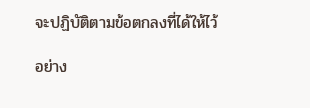จะปฏิบัติตามข้อตกลงที่ได้ให้ไว้

อย่าง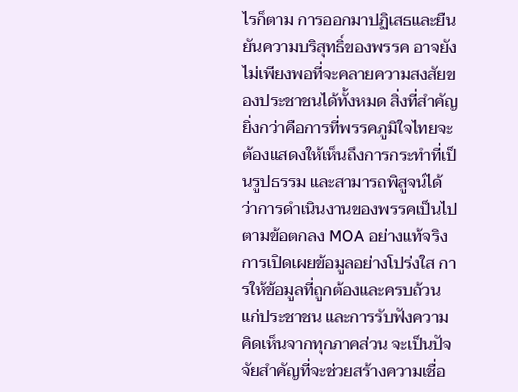ไรก็ตาม การออกมาปฏิเสธและยืนยันความบริสุทธิ์ของพรรค อาจยังไม่เพียงพอที่จะคลายความสงสัยของประชาชนได้ทั้งหมด สิ่งที่สำคัญยิ่งกว่าคือการที่พรรคภูมิใจไทยจะต้องแสดงให้เห็นถึงการกระทำที่เป็นรูปธรรม และสามารถพิสูจน์ได้ว่าการดำเนินงานของพรรคเป็นไปตามข้อตกลง MOA อย่างแท้จริง การเปิดเผยข้อมูลอย่างโปร่งใส การให้ข้อมูลที่ถูกต้องและครบถ้วนแก่ประชาชน และการรับฟังความคิดเห็นจากทุกภาคส่วน จะเป็นปัจจัยสำคัญที่จะช่วยสร้างความเชื่อ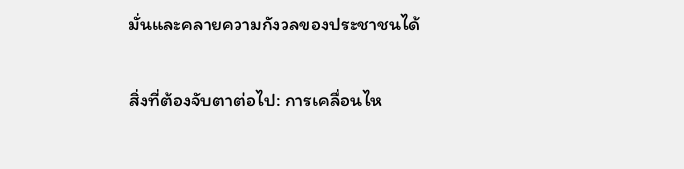มั่นและคลายความกังวลของประชาชนได้

สิ่งที่ต้องจับตาต่อไป: การเคลื่อนไห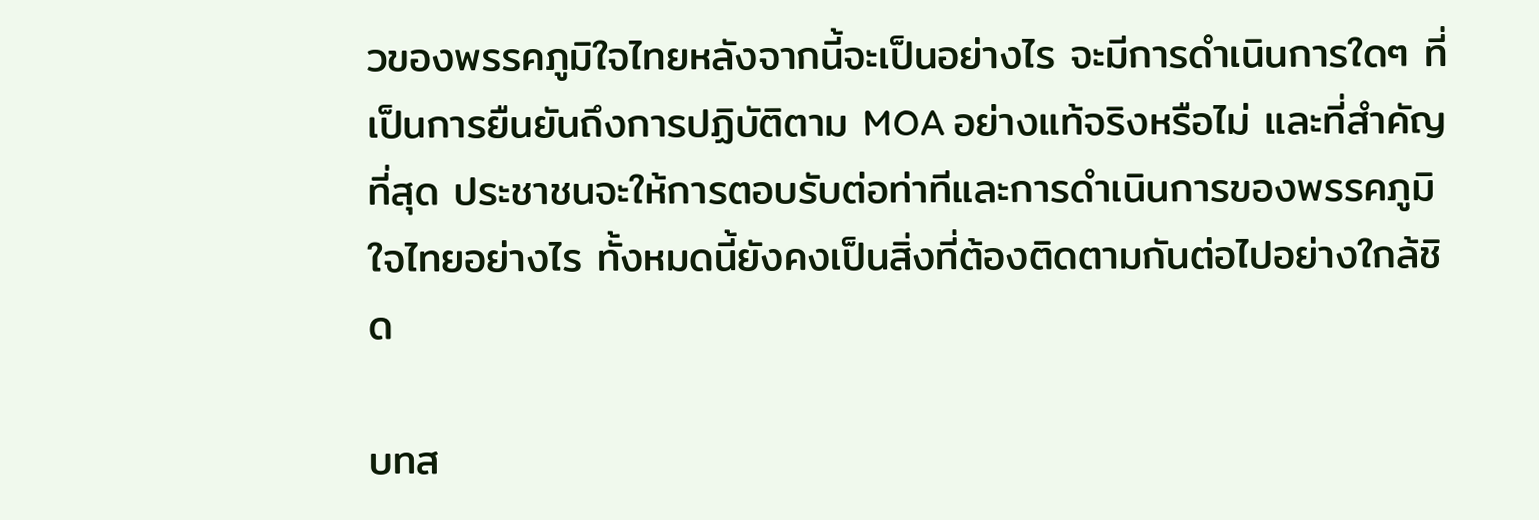วของพรรคภูมิใจไทยหลังจากนี้จะเป็นอย่างไร จะมีการดำเนินการใดๆ ที่เป็นการยืนยันถึงการปฏิบัติตาม MOA อย่างแท้จริงหรือไม่ และที่สำคัญที่สุด ประชาชนจะให้การตอบรับต่อท่าทีและการดำเนินการของพรรคภูมิใจไทยอย่างไร ทั้งหมดนี้ยังคงเป็นสิ่งที่ต้องติดตามกันต่อไปอย่างใกล้ชิด

บทส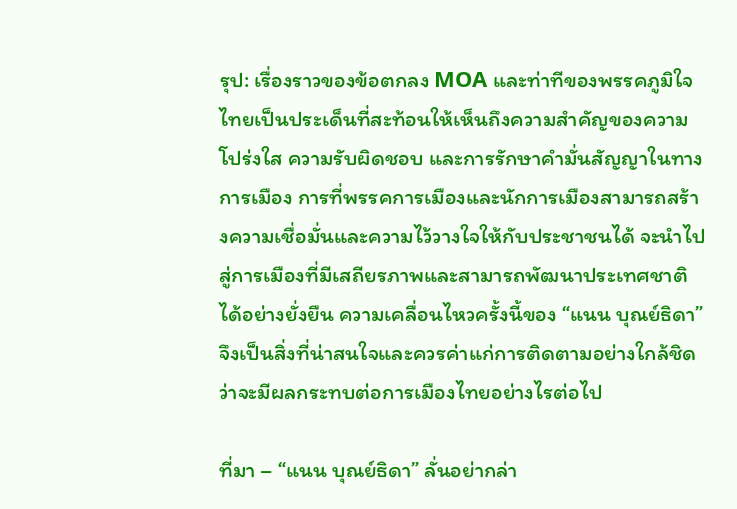รุป: เรื่องราวของข้อตกลง MOA และท่าทีของพรรคภูมิใจไทยเป็นประเด็นที่สะท้อนให้เห็นถึงความสำคัญของความโปร่งใส ความรับผิดชอบ และการรักษาคำมั่นสัญญาในทางการเมือง การที่พรรคการเมืองและนักการเมืองสามารถสร้างความเชื่อมั่นและความไว้วางใจให้กับประชาชนได้ จะนำไปสู่การเมืองที่มีเสถียรภาพและสามารถพัฒนาประเทศชาติได้อย่างยั่งยืน ความเคลื่อนไหวครั้งนี้ของ “แนน บุณย์ธิดา” จึงเป็นสิ่งที่น่าสนใจและควรค่าแก่การติดตามอย่างใกล้ชิดว่าจะมีผลกระทบต่อการเมืองไทยอย่างไรต่อไป

ที่มา – “แนน บุณย์ธิดา” ลั่นอย่ากล่า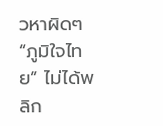วหาผิดๆ “ภูมิใจไทย” ไม่ได้พลิก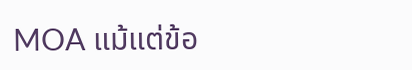MOA แม้แต่ข้อ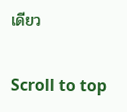เดียว

Scroll to top